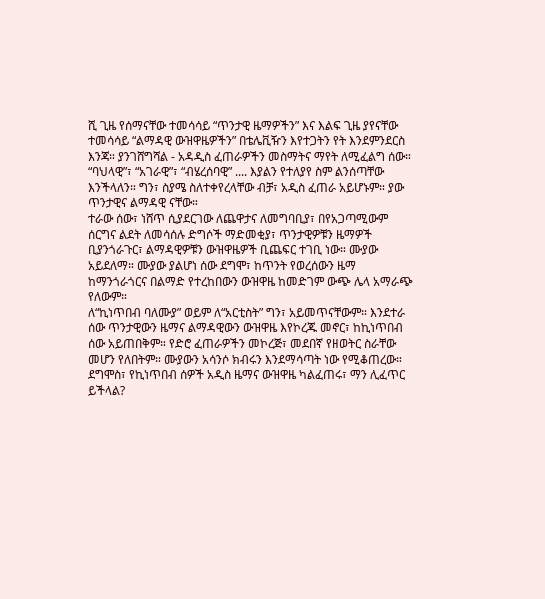ሺ ጊዜ የሰማናቸው ተመሳሳይ “ጥንታዊ ዜማዎችን” እና እልፍ ጊዜ ያየናቸው ተመሳሳይ “ልማዳዊ ውዝዋዜዎችን” በቴሌቪዥን እየተጋትን የት እንደምንደርስ እንጃ። ያንገሸግሻል - አዳዲስ ፈጠራዎችን መስማትና ማየት ለሚፈልግ ሰው።
“ባህላዊ”፣ “አገራዊ”፣ “ብሄረሰባዊ” .... እያልን የተለያየ ስም ልንሰጣቸው እንችላለን። ግን፣ ስያሜ ስለተቀየረላቸው ብቻ፣ አዲስ ፈጠራ አይሆኑም። ያው ጥንታዊና ልማዳዊ ናቸው።
ተራው ሰው፣ ነሸጥ ሲያደርገው ለጨዋታና ለመግባቢያ፣ በየአጋጣሚውም ሰርግና ልደት ለመሳሰሉ ድግሶች ማድመቂያ፣ ጥንታዊዎቹን ዜማዎች ቢያንጎራጉር፣ ልማዳዊዎቹን ውዝዋዜዎች ቢጨፍር ተገቢ ነው። ሙያው አይደለማ። ሙያው ያልሆነ ሰው ደግሞ፣ ከጥንት የወረሰውን ዜማ ከማንጎራጎርና በልማድ የተረከበውን ውዝዋዜ ከመድገም ውጭ ሌላ አማራጭ የለውም።
ለ“ኪነጥበብ ባለሙያ” ወይም ለ“አርቲስት” ግን፣ አይመጥናቸውም። እንደተራ ሰው ጥንታዊውን ዜማና ልማዳዊውን ውዝዋዜ እየኮረጁ መኖር፣ ከኪነጥበብ ሰው አይጠበቅም። የድሮ ፈጠራዎችን መኮረጅ፣ መደበኛ የዘወትር ስራቸው መሆን የለበትም። ሙያውን አሳንሶ ክብሩን እንደማሳጣት ነው የሚቆጠረው። ደግሞስ፣ የኪነጥበብ ሰዎች አዲስ ዜማና ውዝዋዜ ካልፈጠሩ፣ ማን ሊፈጥር ይችላል?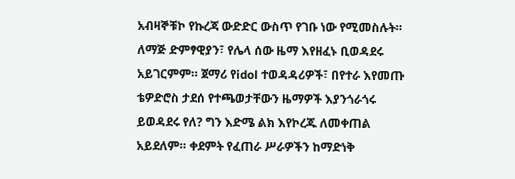አብዛኞቹኮ የኩረጃ ውድድር ውስጥ የገቡ ነው የሚመስሉት።
ለማጅ ድምፃዊያን፣ የሌላ ሰው ዜማ እየዘፈኑ ቢወዳደሩ አይገርምም። ጀማሪ የidol ተወዳዳሪዎች፣ በየተራ እየመጡ ቴዎድሮስ ታደሰ የተጫወታቸውን ዜማዎች እያንጎራጎሩ ይወዳደሩ የለ? ግን እድሜ ልክ እየኮረጁ ለመቀጠል አይደለም። ቀደምት የፈጠራ ሥራዎችን ከማድነቅ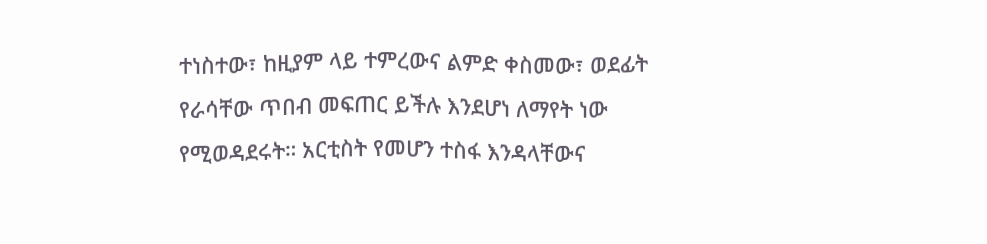ተነስተው፣ ከዚያም ላይ ተምረውና ልምድ ቀስመው፣ ወደፊት የራሳቸው ጥበብ መፍጠር ይችሉ እንደሆነ ለማየት ነው የሚወዳደሩት። አርቲስት የመሆን ተስፋ እንዳላቸውና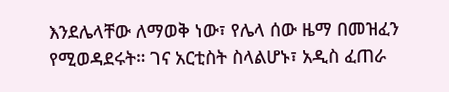እንደሌላቸው ለማወቅ ነው፣ የሌላ ሰው ዜማ በመዝፈን የሚወዳደሩት። ገና አርቲስት ስላልሆኑ፣ አዲስ ፈጠራ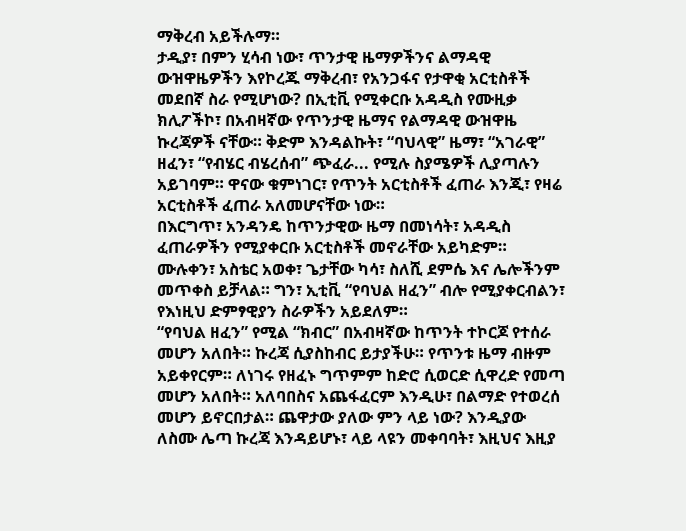ማቅረብ አይችሉማ።
ታዲያ፣ በምን ሂሳብ ነው፣ ጥንታዊ ዜማዎችንና ልማዳዊ ውዝዋዜዎችን እየኮረጁ ማቅረብ፣ የአንጋፋና የታዋቂ አርቲስቶች መደበኛ ስራ የሚሆነው? በኢቲቪ የሚቀርቡ አዳዲስ የሙዚቃ ክሊፖችኮ፣ በአብዛኛው የጥንታዊ ዜማና የልማዳዊ ውዝዋዜ ኩረጃዎች ናቸው። ቅድም እንዳልኩት፣ “ባህላዊ” ዜማ፣ “አገራዊ” ዘፈን፣ “የብሄር ብሄረሰብ” ጭፈራ... የሚሉ ስያሜዎች ሊያጣሉን አይገባም። ዋናው ቁምነገር፣ የጥንት አርቲስቶች ፈጠራ እንጂ፣ የዛሬ አርቲስቶች ፈጠራ አለመሆናቸው ነው።
በእርግጥ፣ አንዳንዴ ከጥንታዊው ዜማ በመነሳት፣ አዳዲስ ፈጠራዎችን የሚያቀርቡ አርቲስቶች መኖራቸው አይካድም። ሙሉቀን፣ አስቴር አወቀ፣ ጌታቸው ካሳ፣ ስለሺ ደምሴ እና ሌሎችንም መጥቀስ ይቻላል። ግን፣ ኢቲቪ “የባህል ዘፈን” ብሎ የሚያቀርብልን፣ የእነዚህ ድምፃዊያን ስራዎችን አይደለም።
“የባህል ዘፈን” የሚል “ክብር” በአብዛኛው ከጥንት ተኮርጆ የተሰራ መሆን አለበት። ኩረጃ ሲያስከብር ይታያችሁ። የጥንቱ ዜማ ብዙም አይቀየርም። ለነገሩ የዘፈኑ ግጥምም ከድሮ ሲወርድ ሲዋረድ የመጣ መሆን አለበት። አለባበስና አጨፋፈርም እንዲሁ፣ በልማድ የተወረሰ መሆን ይኖርበታል። ጨዋታው ያለው ምን ላይ ነው? እንዲያው ለስሙ ሌጣ ኩረጃ እንዳይሆኑ፣ ላይ ላዩን መቀባባት፣ እዚህና እዚያ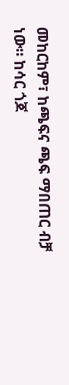መከርከም፣ ከጫፍና ጫፍ ማበጠር ብቻ ነው። ከሳር ጎጆ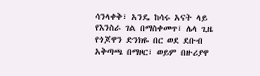ሳንላቀቅ፣ አንዴ ከሳሩ አናት ላይ የእንስራ ገል በማስቀመጥ፣ ሌላ ጊዜ የጎጆዋን ድንክዬ በር ወደ ደቡብ አቅጣጫ በማዞር፣ ወይም በዙሪያዋ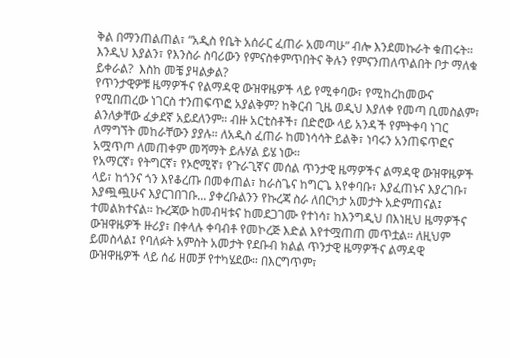ቅል በማንጠልጠል፣ “አዲስ የቤት አሰራር ፈጠራ አመጣሁ” ብሎ እንደመኩራት ቁጠሩት። እንዲህ እያልን፣ የእንስራ ስባሪውን የምናስቀምጥበትና ቅሉን የምናንጠለጥልበት ቦታ ማለቁ ይቀራል?  እስከ መቼ ያዛልቃል?
የጥንታዊዎቹ ዜማዎችና የልማዳዊ ውዝዋዜዎች ላይ የሚቀባው፣ የሚከረከመውና የሚበጠረው ነገርስ ተንጠፍጥፎ አያልቅም? ከቅርብ ጊዜ ወዲህ እያለቀ የመጣ ቢመስልም፣ ልንለቃቸው ፈቃደኛ አይደለንም። ብዙ አርቲስቶች፣ በድሮው ላይ አንዳች የምትቀባ ነገር ለማግኘት መከራቸውን ያያሉ። ለአዲስ ፈጠራ ከመነሳሳት ይልቅ፣ ነባሩን አንጠፍጥፎና አሟጥጦ ለመጠቀም መሻማት ይሉሃል ይሄ ነው።
የአማርኛ፣ የትግርኛ፣ የኦሮሚኛ፣ የጉራጊኛና መሰል ጥንታዊ ዜማዎችና ልማዳዊ ውዝዋዜዎች ላይ፣ ከጎንና ጎን እየቆረጡ በመቀጠል፣ ከራስጌና ከግርጌ እየቀባቡ፣ እያፈጠኑና እያረገቡ፣ እያጯጯሁና እያርገበገቡ... ያቀረቡልንን የኩረጃ ስራ ለበርካታ አመታት አድምጠናል፤ ተመልክተናል። ኩረጃው ከመብዛቱና ከመደጋገሙ የተነሳ፣ ከእንግዲህ በእነዚህ ዜማዎችና ውዝዋዜዎች ዙሪያ፣ በቀላሉ ቀባብቶ የመኮረጅ እድል እየተሟጠጠ መጥቷል። ለዚህም ይመስላል፤ የባለፉት አምስት አመታት የደቡብ ክልል ጥንታዊ ዜማዎችና ልማዳዊ ውዝዋዜዎች ላይ ሰፊ ዘመቻ የተካሄደው። በእርግጥም፣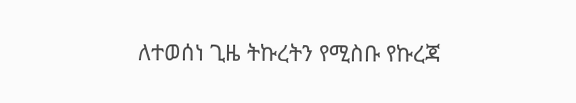ለተወሰነ ጊዜ ትኩረትን የሚስቡ የኩረጃ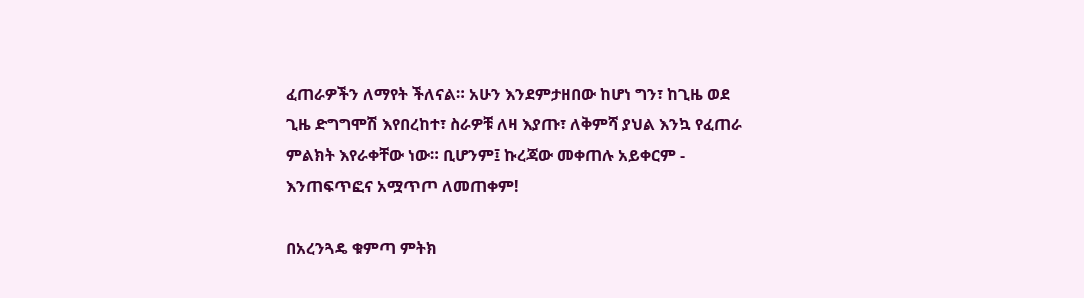ፈጠራዎችን ለማየት ችለናል። አሁን እንደምታዘበው ከሆነ ግን፣ ከጊዜ ወደ ጊዜ ድግግሞሽ እየበረከተ፣ ስራዎቹ ለዛ እያጡ፣ ለቅምሻ ያህል እንኳ የፈጠራ ምልክት እየራቀቸው ነው። ቢሆንም፤ ኩረጃው መቀጠሉ አይቀርም - እንጠፍጥፎና አሟጥጦ ለመጠቀም!

በአረንጓዴ ቁምጣ ምትክ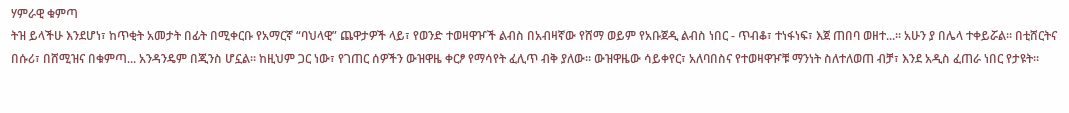ሃምራዊ ቁምጣ
ትዝ ይላችሁ እንደሆነ፣ ከጥቂት አመታት በፊት በሚቀርቡ የአማርኛ “ባህላዊ” ጨዋታዎች ላይ፣ የወንድ ተወዛዋዦች ልብስ በአብዛኛው የሸማ ወይም የአቡጀዲ ልብስ ነበር - ጥብቆ፣ ተነፋነፍ፣ እጀ ጠበባ ወዘተ...። አሁን ያ በሌላ ተቀይሯል። በቲሸርትና በሱሪ፣ በሸሚዝና በቁምጣ... አንዳንዴም በጂንስ ሆኗል። ከዚህም ጋር ነው፣ የገጠር ሰዎችን ውዝዋዜ ቀርፆ የማሳየት ፈሊጥ ብቅ ያለው። ውዝዋዜው ሳይቀየር፣ አለባበስና የተወዛዋዦቹ ማንነት ስለተለወጠ ብቻ፣ እንደ አዲስ ፈጠራ ነበር የታዩት።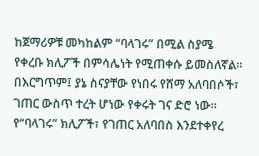ከጀማሪዎቹ መካከልም “ባላገሩ” በሚል ስያሜ የቀረቡ ክሊፖች በምሳሌነት የሚጠቀሱ ይመስለኛል። በእርግጥም፤ ያኔ ስናያቸው የነበሩ የሸማ አለባበሶች፣ ገጠር ውስጥ ተረት ሆነው የቀሩት ገና ድሮ ነው። የ“ባላገሩ” ክሊፖች፣ የገጠር አለባበስ እንደተቀየረ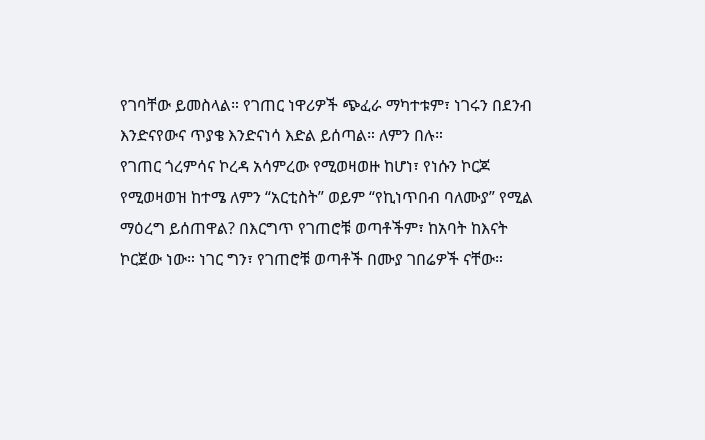የገባቸው ይመስላል። የገጠር ነዋሪዎች ጭፈራ ማካተቱም፣ ነገሩን በደንብ እንድናየውና ጥያቄ እንድናነሳ እድል ይሰጣል። ለምን በሉ።
የገጠር ጎረምሳና ኮረዳ አሳምረው የሚወዛወዙ ከሆነ፣ የነሱን ኮርጆ የሚወዛወዝ ከተሜ ለምን “አርቲስት” ወይም “የኪነጥበብ ባለሙያ” የሚል ማዕረግ ይሰጠዋል? በእርግጥ የገጠሮቹ ወጣቶችም፣ ከአባት ከእናት ኮርጀው ነው። ነገር ግን፣ የገጠሮቹ ወጣቶች በሙያ ገበሬዎች ናቸው።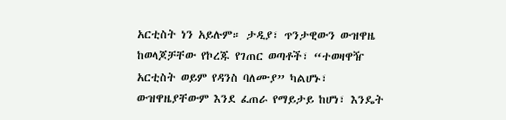አርቲስት ነን አይሉም። ታዲያ፣ ጥንታዊውን ውዝዋዜ ከወላጆቻቸው የኮረጁ የገጠር ወጣቶች፣ “ተወዛዋዥ አርቲስት ወይም የዳንስ ባለሙያ” ካልሆኑ፣ ውዝዋዜያቸውም እንደ ፈጠራ የማይታይ ከሆነ፣ እንዴት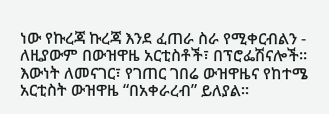ነው የኩረጃ ኩረጃ እንደ ፈጠራ ስራ የሚቀርብልን - ለዚያውም በውዝዋዜ አርቲስቶች፣ በፕሮፌሽናሎች።
እውነት ለመናገር፣ የገጠር ገበሬ ውዝዋዜና የከተሜ አርቲስት ውዝዋዜ “በአቀራረብ” ይለያል።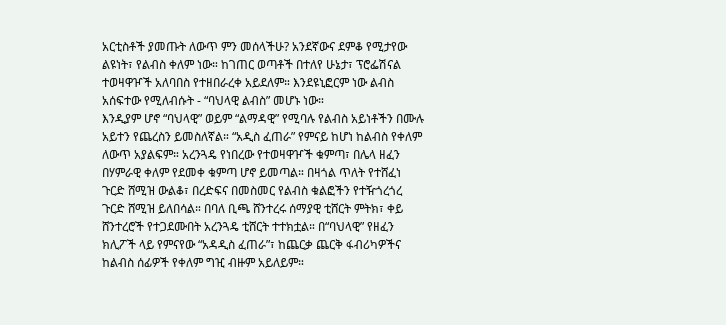አርቲስቶች ያመጡት ለውጥ ምን መሰላችሁ? አንደኛውና ደምቆ የሚታየው ልዩነት፣ የልብስ ቀለም ነው። ከገጠር ወጣቶች በተለየ ሁኔታ፣ ፕሮፌሽናል ተወዛዋዦች አለባበስ የተዘበራረቀ አይደለም። እንደዩኒፎርም ነው ልብስ አሰፍተው የሚለብሱት - “ባህላዊ ልብስ” መሆኑ ነው።
እንዲያም ሆኖ “ባህላዊ” ወይም “ልማዳዊ” የሚባሉ የልብስ አይነቶችን በሙሉ አይተን የጨረስን ይመስለኛል። “አዲስ ፈጠራ” የምናይ ከሆነ ከልብስ የቀለም ለውጥ አያልፍም። አረንጓዴ የነበረው የተወዛዋዦች ቁምጣ፣ በሌላ ዘፈን በሃምራዊ ቀለም የደመቀ ቁምጣ ሆኖ ይመጣል። በዛጎል ጥለት የተሸፈነ ጉርድ ሸሚዝ ውልቆ፣ በረድፍና በመስመር የልብስ ቁልፎችን የተዥጎረጎረ ጉርድ ሸሚዝ ይለበሳል። በባለ ቢጫ ሸንተረሩ ሰማያዊ ቲሸርት ምትክ፣ ቀይ ሸንተረሮች የተጋደሙበት አረንጓዴ ቲሸርት ተተክቷል። በ“ባህላዊ” የዘፈን ክሊፖች ላይ የምናየው “አዳዲስ ፈጠራ”፣ ከጨርቃ ጨርቅ ፋብሪካዎችና ከልብስ ሰፊዎች የቀለም ግዢ ብዙም አይለይም።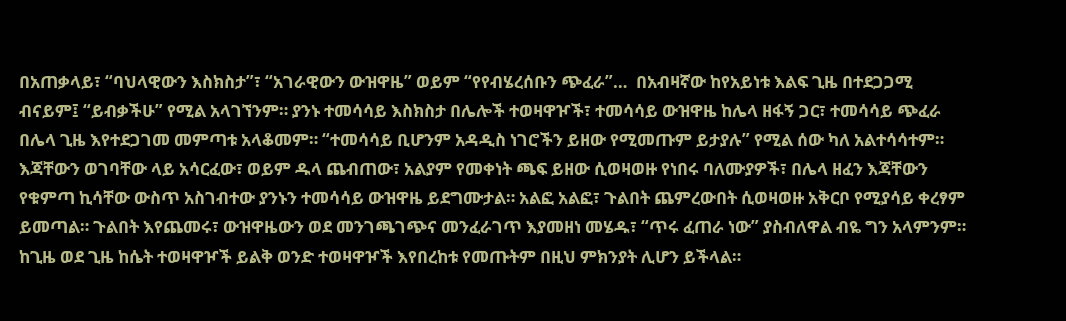በአጠቃላይ፣ “ባህላዊውን እስክስታ”፣ “አገራዊውን ውዝዋዜ” ወይም “የየብሄረሰቡን ጭፈራ”…  በአብዛኛው ከየአይነቱ እልፍ ጊዜ በተደጋጋሚ ብናይም፤ “ይብቃችሁ” የሚል አላገኘንም። ያንኑ ተመሳሳይ እስክስታ በሌሎች ተወዛዋዦች፣ ተመሳሳይ ውዝዋዜ ከሌላ ዘፋኝ ጋር፣ ተመሳሳይ ጭፈራ በሌላ ጊዜ እየተደጋገመ መምጣቱ አላቆመም። “ተመሳሳይ ቢሆንም አዳዲስ ነገሮችን ይዘው የሚመጡም ይታያሉ” የሚል ሰው ካለ አልተሳሳተም።
እጃቸውን ወገባቸው ላይ አሳርፈው፣ ወይም ዱላ ጨብጠው፣ አልያም የመቀነት ጫፍ ይዘው ሲወዛወዙ የነበሩ ባለሙያዎች፣ በሌላ ዘፈን እጃቸውን የቁምጣ ኪሳቸው ውስጥ አስገብተው ያንኑን ተመሳሳይ ውዝዋዜ ይደግሙታል። አልፎ አልፎ፣ ጉልበት ጨምረውበት ሲወዛወዙ አቅርቦ የሚያሳይ ቀረፃም ይመጣል። ጉልበት እየጨመሩ፣ ውዝዋዜውን ወደ መንገጫገጭና መንፈራገጥ እያመዘነ መሄዱ፣ “ጥሩ ፈጠራ ነው” ያስብለዋል ብዬ ግን አላምንም። ከጊዜ ወደ ጊዜ ከሴት ተወዛዋዦች ይልቅ ወንድ ተወዛዋዦች እየበረከቱ የመጡትም በዚህ ምክንያት ሊሆን ይችላል።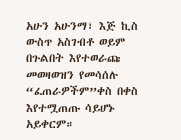አሁን አሁንማ፣ እጅ ኪስ ውስጥ አስገብቶ ወይም በጉልበት እየተወራጩ መወዛወዝን የመሳሰሉ “ፈጠራዎችም”ቀስ በቀስ እየተሟጠጡ ሳይሆኑ አይቀርም።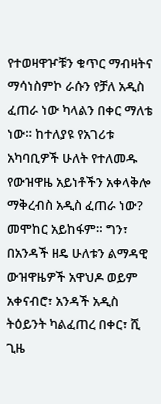የተወዛዋዦቹን ቁጥር ማብዛትና ማሳነስምኮ ራሱን የቻለ አዲስ ፈጠራ ነው ካላልን በቀር ማለቴ ነው። ከተለያዩ የአገሪቱ አካባቢዎች ሁለት የተለመዱ የውዝዋዜ አይነቶችን አቀላቅሎ ማቅረብስ አዲስ ፈጠራ ነው? መሞከር አይከፋም። ግን፣ በአንዳች ዘዴ ሁለቱን ልማዳዊ ውዝዋዜዎች አዋህዶ ወይም አቀናብሮ፣ አንዳች አዲስ ትዕይንት ካልፈጠረ በቀር፣ ሺ ጊዜ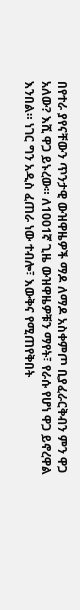በየተራ ያየናቸውን ጥንታዊ ውዝዋዜዎች ማዶ ለማዶ አስቀምጦ ቢያፈራርቅብን ምን ዋጋ አለው? እሺ ዋጋ ይኑረው። ለ1001ኛ ጊዜ ውዝዋዜዎቹን ማየት፣ የራሱ የሆነ ዋጋ ይኖረዋል እንበል። ነገር ግን አዲስ ፈጠራ ነው ተብሎ፣ እውቅና የሚጠየቅበት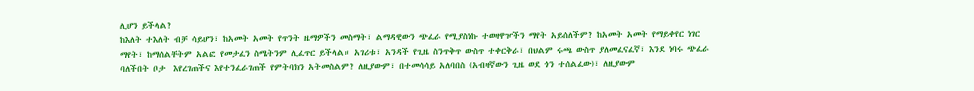ሊሆን ይችላል?
ከእለት ተእለት ብቻ ሳይሆን፣ ከአመት አመት የጥንት ዜማዎችን መስማት፣ ልማዳዊውን ጭፈራ የሚያስነኩ ተወዛዋዦችን ማየት አይሰለችም? ከአመት አመት የማይቀየር ነገር ማየት፣ ከማሰልቸትም አልፎ የመታፈን ስሜትንም ሊፈጥር ይችላል። አገሪቱ፣ አንዳች የጊዜ ስንጥቅጥ ውስጥ ተቀርቅራ፣ በህልም ሩጫ ውስጥ ያለመፈናፈኛ፣ እንደ ነባሩ ጭፈራ ባለችበት ቦታ  እየረገጠችና እየተንፈራገጠች የምትባክን አትመስልም? ለዚያውም፣ በተመሳሳይ አለባበስ (አብዛኛውን ጊዜ ወደ ጎን ተሰልፈው)፣ ለዚያውም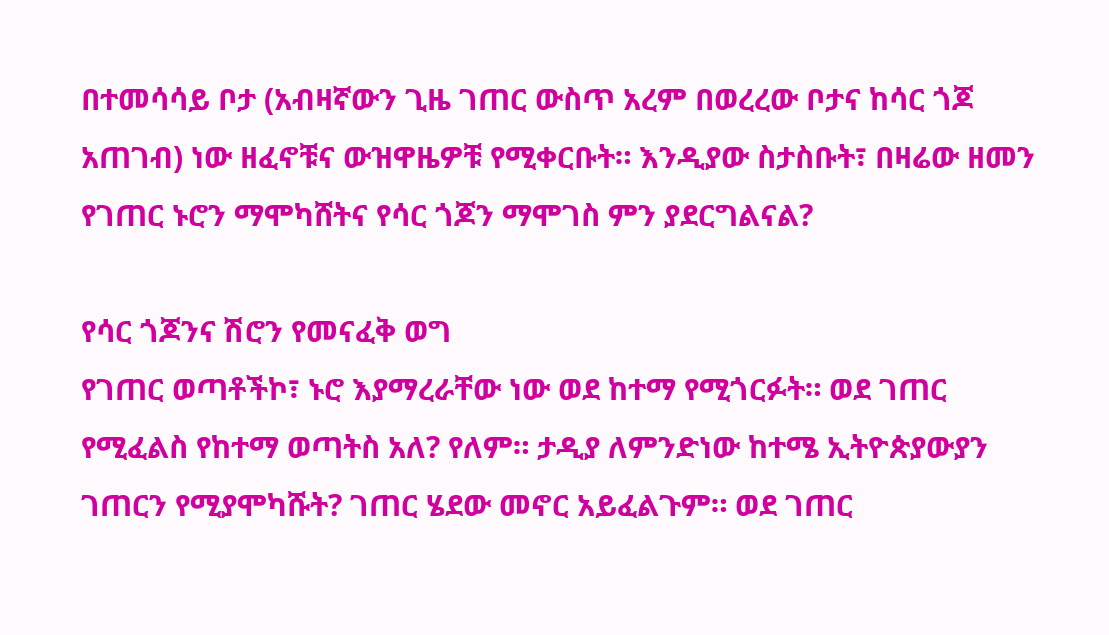በተመሳሳይ ቦታ (አብዛኛውን ጊዜ ገጠር ውስጥ አረም በወረረው ቦታና ከሳር ጎጆ አጠገብ) ነው ዘፈኖቹና ውዝዋዜዎቹ የሚቀርቡት። እንዲያው ስታስቡት፣ በዛሬው ዘመን የገጠር ኑሮን ማሞካሸትና የሳር ጎጆን ማሞገስ ምን ያደርግልናል?

የሳር ጎጆንና ሽሮን የመናፈቅ ወግ
የገጠር ወጣቶችኮ፣ ኑሮ እያማረራቸው ነው ወደ ከተማ የሚጎርፉት። ወደ ገጠር የሚፈልስ የከተማ ወጣትስ አለ? የለም። ታዲያ ለምንድነው ከተሜ ኢትዮጵያውያን ገጠርን የሚያሞካሹት? ገጠር ሄደው መኖር አይፈልጉም። ወደ ገጠር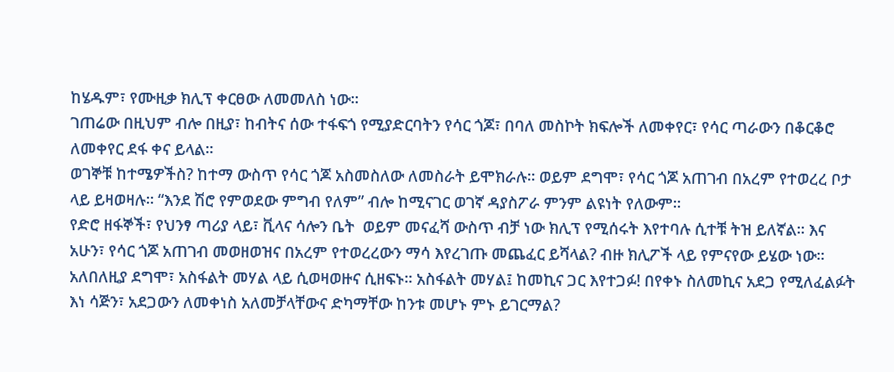ከሄዱም፣ የሙዚቃ ክሊፕ ቀርፀው ለመመለስ ነው።
ገጠሬው በዚህም ብሎ በዚያ፣ ከብትና ሰው ተፋፍጎ የሚያድርባትን የሳር ጎጆ፣ በባለ መስኮት ክፍሎች ለመቀየር፣ የሳር ጣራውን በቆርቆሮ ለመቀየር ደፋ ቀና ይላል።
ወገኞቹ ከተሜዎችስ? ከተማ ውስጥ የሳር ጎጆ አስመስለው ለመስራት ይሞክራሉ። ወይም ደግሞ፣ የሳር ጎጆ አጠገብ በአረም የተወረረ ቦታ ላይ ይዛወዛሉ። “እንደ ሽሮ የምወደው ምግብ የለም” ብሎ ከሚናገር ወገኛ ዳያስፖራ ምንም ልዩነት የለውም።
የድሮ ዘፋኞች፣ የህንፃ ጣሪያ ላይ፣ ቪላና ሳሎን ቤት  ወይም መናፈሻ ውስጥ ብቻ ነው ክሊፕ የሚሰሩት እየተባሉ ሲተቹ ትዝ ይለኛል። እና አሁን፣ የሳር ጎጆ አጠገብ መወዘወዝና በአረም የተወረረውን ማሳ እየረገጡ መጨፈር ይሻላል? ብዙ ክሊፖች ላይ የምናየው ይሄው ነው። አለበለዚያ ደግሞ፣ አስፋልት መሃል ላይ ሲወዛወዙና ሲዘፍኑ። አስፋልት መሃል፤ ከመኪና ጋር እየተጋፉ! በየቀኑ ስለመኪና አደጋ የሚለፈልፉት እነ ሳጅን፣ አደጋውን ለመቀነስ አለመቻላቸውና ድካማቸው ከንቱ መሆኑ ምኑ ይገርማል?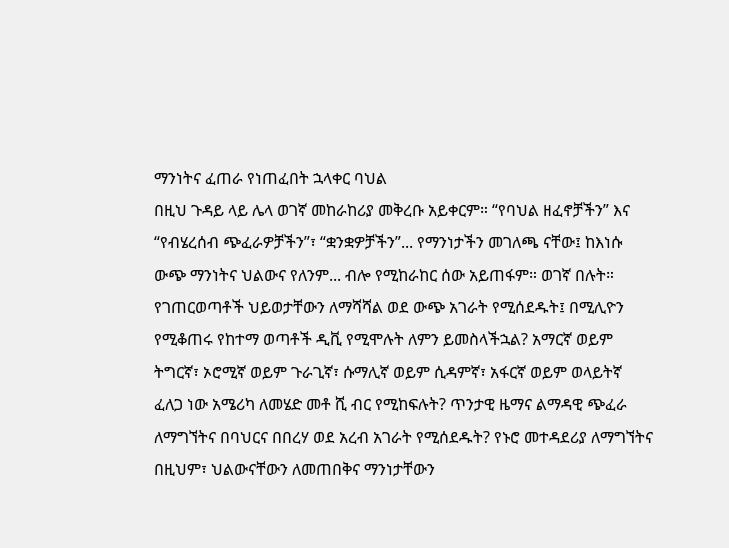ማንነትና ፈጠራ የነጠፈበት ኋላቀር ባህል
በዚህ ጉዳይ ላይ ሌላ ወገኛ መከራከሪያ መቅረቡ አይቀርም። “የባህል ዘፈኖቻችን” እና “የብሄረሰብ ጭፈራዎቻችን”፣ “ቋንቋዎቻችን”... የማንነታችን መገለጫ ናቸው፤ ከእነሱ ውጭ ማንነትና ህልውና የለንም... ብሎ የሚከራከር ሰው አይጠፋም። ወገኛ በሉት። የገጠርወጣቶች ህይወታቸውን ለማሻሻል ወደ ውጭ አገራት የሚሰደዱት፤ በሚሊዮን የሚቆጠሩ የከተማ ወጣቶች ዲቪ የሚሞሉት ለምን ይመስላችኋል? አማርኛ ወይም ትግርኛ፣ ኦሮሚኛ ወይም ጉራጊኛ፣ ሱማሊኛ ወይም ሲዳምኛ፣ አፋርኛ ወይም ወላይትኛ ፈለጋ ነው አሜሪካ ለመሄድ መቶ ሺ ብር የሚከፍሉት? ጥንታዊ ዜማና ልማዳዊ ጭፈራ ለማግኘትና በባህርና በበረሃ ወደ አረብ አገራት የሚሰደዱት? የኑሮ መተዳደሪያ ለማግኘትና በዚህም፣ ህልውናቸውን ለመጠበቅና ማንነታቸውን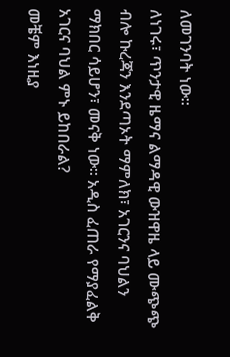ለመገንባት ነው።
ለነገሩ፣ ጥንታዊ ዜማና ልማዳዊ ውዝዋዜ ላይ ሙጭጭ ብሎ ኩረጃን እንደጣኦት ማምለክ፣ አገርንና ባህልን ማክበር ሳይሆን፣ መናቅ ነው። አዲስ ፈጠራ የማያፈልቅ አገርና ባህል ምኑ ይከበራል?
መቼም እነዚያ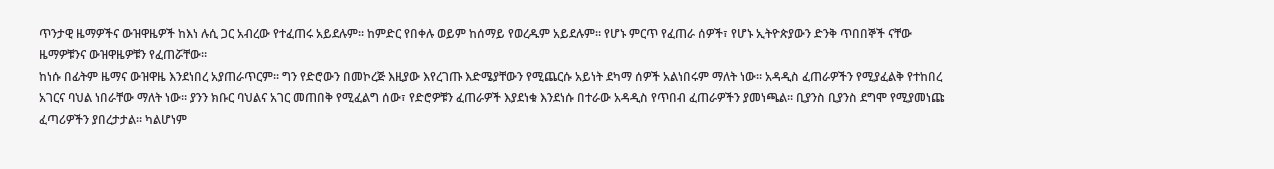ጥንታዊ ዜማዎችና ውዝዋዜዎች ከእነ ሉሲ ጋር አብረው የተፈጠሩ አይደሉም። ከምድር የበቀሉ ወይም ከሰማይ የወረዱም አይደሉም። የሆኑ ምርጥ የፈጠራ ሰዎች፣ የሆኑ ኢትዮጵያውን ድንቅ ጥበበኞች ናቸው ዜማዎቹንና ውዝዋዜዎቹን የፈጠሯቸው።
ከነሱ በፊትም ዜማና ውዝዋዜ እንደነበረ አያጠራጥርም። ግን የድሮውን በመኮረጅ እዚያው እየረገጡ እድሜያቸውን የሚጨርሱ አይነት ደካማ ሰዎች አልነበሩም ማለት ነው። አዳዲስ ፈጠራዎችን የሚያፈልቅ የተከበረ አገርና ባህል ነበራቸው ማለት ነው። ያንን ክቡር ባህልና አገር መጠበቅ የሚፈልግ ሰው፣ የድሮዎቹን ፈጠራዎች እያደነቁ እንደነሱ በተራው አዳዲስ የጥበብ ፈጠራዎችን ያመነጫል። ቢያንስ ቢያንስ ደግሞ የሚያመነጩ ፈጣሪዎችን ያበረታታል። ካልሆነም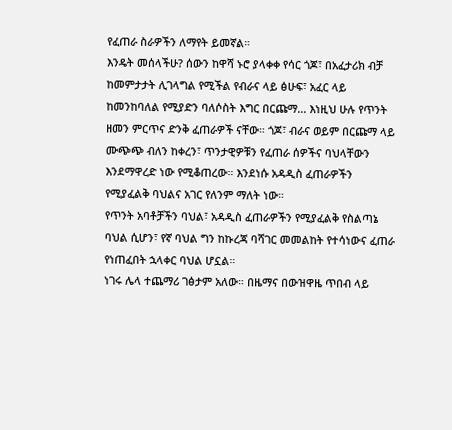የፈጠራ ስራዎችን ለማየት ይመኛል።
እንዴት መሰላችሁ? ሰውን ከዋሻ ኑሮ ያላቀቀ የሳር ጎጆ፣ በአፈታሪክ ብቻ ከመምታታት ሊገላግል የሚችል የብራና ላይ ፅሁፍ፣ አፈር ላይ ከመንከባለል የሚያድን ባለሶስት እግር በርጩማ... እነዚህ ሁሉ የጥንት ዘመን ምርጥና ድንቅ ፈጠራዎች ናቸው። ጎጆ፣ ብራና ወይም በርጩማ ላይ ሙጭጭ ብለን ከቀረን፣ ጥንታዊዎቹን የፈጠራ ሰዎችና ባህላቸውን እንደማዋረድ ነው የሚቆጠረው። እንደነሱ አዳዲስ ፈጠራዎችን የሚያፈልቅ ባህልና አገር የለንም ማለት ነው።
የጥንት አባቶቻችን ባህል፣ አዳዲስ ፈጠራዎችን የሚያፈልቅ የስልጣኔ ባህል ሲሆን፣ የኛ ባህል ግን ከኩረጃ ባሻገር መመልከት የተሳነውና ፈጠራ የነጠፈበት ኋላቀር ባህል ሆኗል።
ነገሩ ሌላ ተጨማሪ ገፅታም አለው። በዜማና በውዝዋዜ ጥበብ ላይ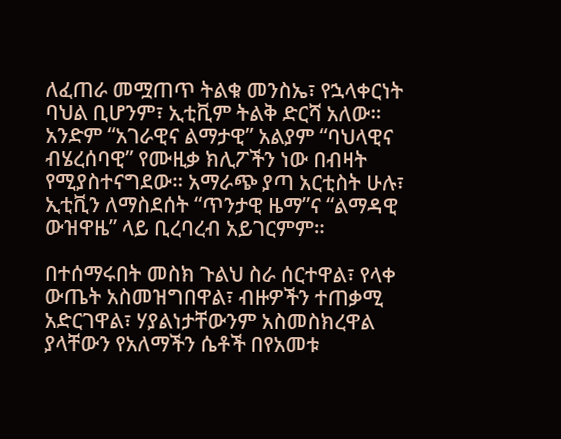ለፈጠራ መሟጠጥ ትልቁ መንስኤ፣ የኋላቀርነት ባህል ቢሆንም፣ ኢቲቪም ትልቅ ድርሻ አለው። አንድም “አገራዊና ልማታዊ” አልያም “ባህላዊና ብሄረሰባዊ” የሙዚቃ ክሊፖችን ነው በብዛት የሚያስተናግደው። አማራጭ ያጣ አርቲስት ሁሉ፣ ኢቲቪን ለማስደሰት “ጥንታዊ ዜማ”ና “ልማዳዊ ውዝዋዜ” ላይ ቢረባረብ አይገርምም።

በተሰማሩበት መስክ ጉልህ ስራ ሰርተዋል፣ የላቀ ውጤት አስመዝግበዋል፣ ብዙዎችን ተጠቃሚ አድርገዋል፣ ሃያልነታቸውንም አስመስክረዋል ያላቸውን የአለማችን ሴቶች በየአመቱ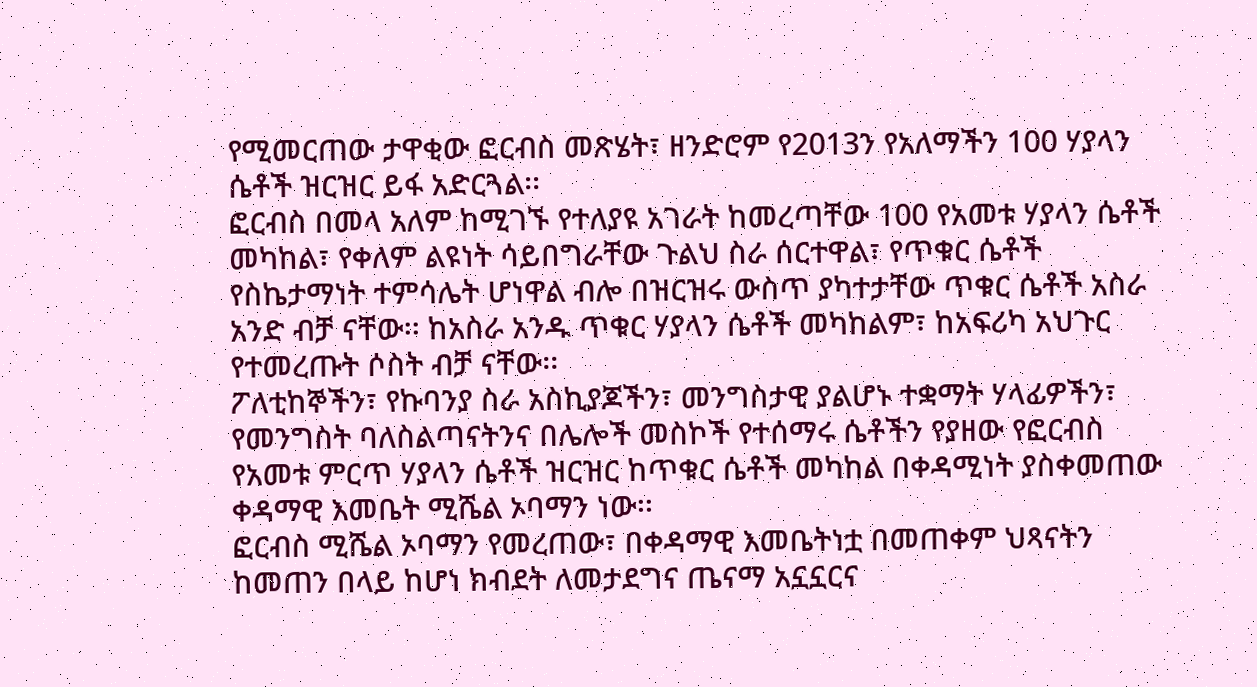የሚመርጠው ታዋቂው ፎርብስ መጽሄት፣ ዘንድሮም የ2013ን የአለማችን 100 ሃያላን ሴቶች ዝርዝር ይፋ አድርጓል፡፡
ፎርብስ በመላ አለም ከሚገኙ የተለያዩ አገራት ከመረጣቸው 100 የአመቱ ሃያላን ሴቶች መካከል፣ የቀለም ልዩነት ሳይበግራቸው ጉልህ ስራ ሰርተዋል፣ የጥቁር ሴቶች የስኬታማነት ተምሳሌት ሆነዋል ብሎ በዝርዝሩ ውስጥ ያካተታቸው ጥቁር ሴቶች አስራ አንድ ብቻ ናቸው፡፡ ከአስራ አንዱ ጥቁር ሃያላን ሴቶች መካከልም፣ ከአፍሪካ አህጉር የተመረጡት ሶስት ብቻ ናቸው፡፡
ፖለቲከኞችን፣ የኩባንያ ስራ አስኪያጆችን፣ መንግስታዊ ያልሆኑ ተቋማት ሃላፊዎችን፣ የመንግስት ባለስልጣናትንና በሌሎች መስኮች የተሰማሩ ሴቶችን የያዘው የፎርብስ የአመቱ ምርጥ ሃያላን ሴቶች ዝርዝር ከጥቁር ሴቶች መካከል በቀዳሚነት ያስቀመጠው ቀዳማዊ እመቤት ሚሼል ኦባማን ነው፡፡
ፎርብስ ሚሼል ኦባማን የመረጠው፣ በቀዳማዊ እመቤትነቷ በመጠቀም ህጻናትን ከመጠን በላይ ከሆነ ክብደት ለመታደግና ጤናማ አኗኗርና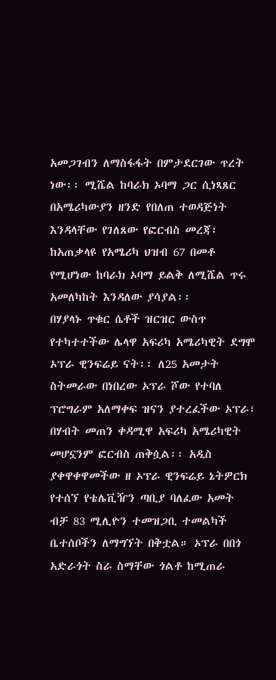አመጋገብን ለማስፋፋት በምታደርገው ጥረት ነው፡፡ ሚሼል ከባራክ ኦባማ ጋር ሲነጻጸር በአሜሪካውያን ዘንድ የበለጠ ተወዳጅነት እንዳላቸው የገለጸው የፎርብስ መረጃ፣ ከአጠቃላዩ የአሜሪካ ህዝብ 67 በመቶ የሚሆነው ከባራክ ኦባማ ይልቅ ለሚሼል ጥሩ አመለካከት እንዳለው ያሳያል፡፡
በሃያላኑ ጥቁር ሴቶች ዝርዝር ውስጥ የተካተተችው ሌላዋ አፍሪካ አሜሪካዊት ደግሞ ኦፕራ ዊንፍሬይ ናት፡፡ ለ25 አመታት ስትመራው በነበረው ኦፕራ ሾው የተባለ ፕሮግራም አለማቀፍ ዝናን ያተረፈችው ኦፕራ፣ በሃብት መጠን ቀዳሚዋ አፍሪካ አሜሪካዊት መሆኗንም ፎርብስ ጠቅሷል፡፡ አዲስ ያቀዋቀዋመችው ዘ ኦፕራ ዊንፍሬይ ኔትዎርክ የተሰኘ የቴሌቪዥን ጣቢያ ባለፈው አመት ብቻ 83 ሚሊዮን ተመዝጋቢ ተመልካች ቤተሰቦችን ለማግኘት በቅቷል። ኦፕራ በበጎ አድራጎት ስራ ስማቸው ጎልቶ ከሚጠራ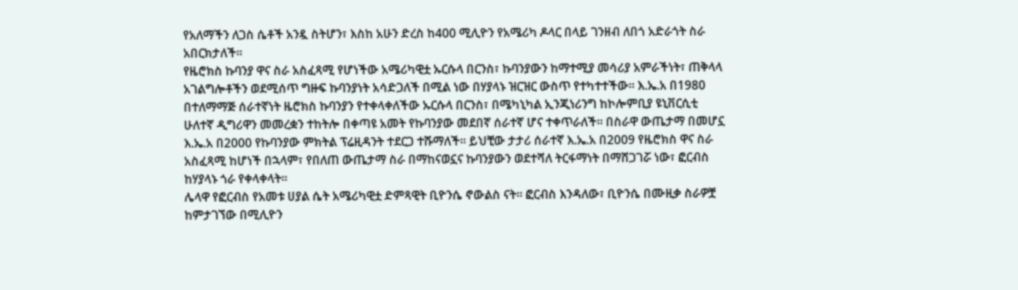የአለማችን ለጋስ ሴቶች አንዷ ስትሆን፣ እስከ አሁን ድረስ ከ400 ሚሊዮን የአሜሪካ ዶላር በላይ ገንዘብ ለበጎ አድራጎት ስራ አበርክታለች፡፡
የዜሮክስ ኩባንያ ዋና ስራ አስፈጻሚ የሆነችው አሜሪካዊቷ ኡርሱላ በርንስ፣ ኩባንያውን ከማተሚያ መሳሪያ አምራችነት፣ ጠቅላላ አገልግሎቶችን ወደሚሰጥ ግዙፍ ኩባንያነት አሳድጋለች በሚል ነው በሃያላኑ ዝርዝር ውስጥ የተካተተችው፡፡ እ.ኤ.አ በ1980 በተለማማጅ ሰራተኛነት ዜሮክስ ኩባንያን የተቀላቀለችው ኡርሱላ በርንስ፣ በሜካኒካል ኢንጂነሪንግ ከኮሎምቢያ ዩኒቨርሲቲ ሁለተኛ ዲግሪዋን መመረቋን ተከትሎ በቀጣዩ አመት የኩባንያው መደበኛ ሰራተኛ ሆና ተቀጥራለች። በስራዋ ውጤታማ በመሆኗ እ.ኤ.አ በ2000 የኩባንያው ምክትል ፕሬዚዳንት ተደርጋ ተሹማለች፡፡ ይህቺው ታታሪ ሰራተኛ እ.ኤ.አ በ2009 የዜሮክስ ዋና ስራ አስፈጻሚ ከሆነች በኋላም፣ የበለጠ ውጤታማ ስራ በማከናወኗና ኩባንያውን ወደተሻለ ትርፋማነት በማሸጋገሯ ነው፣ ፎርብስ ከሃያላኑ ጎራ የቀላቀላት፡፡
ሌላዋ የፎርብስ የአመቱ ሀያል ሴት አሜሪካዊቷ ድምጻዊት ቢዮንሴ ኖውልስ ናት፡፡ ፎርብስ እንዳለው፣ ቢዮንሴ በሙዚቃ ስራዎቿ ከምታገኘው በሚሊዮን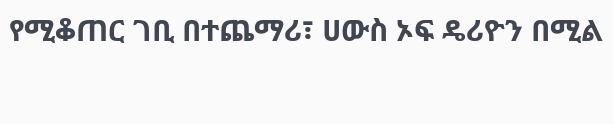የሚቆጠር ገቢ በተጨማሪ፣ ሀውስ ኦፍ ዴሪዮን በሚል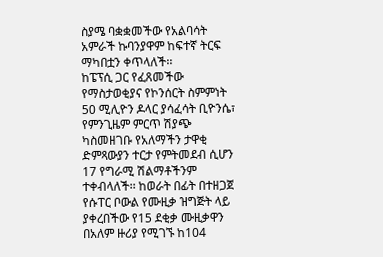ስያሜ ባቋቋመችው የአልባሳት አምራች ኩባንያዋም ከፍተኛ ትርፍ ማካበቷን ቀጥላለች፡፡
ከፔፕሲ ጋር የፈጸመችው የማስታወቂያና የኮንሰርት ስምምነት 50 ሚሊዮን ዶላር ያሳፈሳት ቢዮንሴ፣ የምንጊዜም ምርጥ ሽያጭ ካስመዘገቡ የአለማችን ታዋቂ ድምጻውያን ተርታ የምትመደብ ሲሆን 17 የግራሚ ሽልማቶችንም ተቀብላለች፡፡ ከወራት በፊት በተዘጋጀ የሱፐር ቦውል የሙዚቃ ዝግጅት ላይ ያቀረበችው የ15 ደቂቃ ሙዚቃዋን በአለም ዙሪያ የሚገኙ ከ104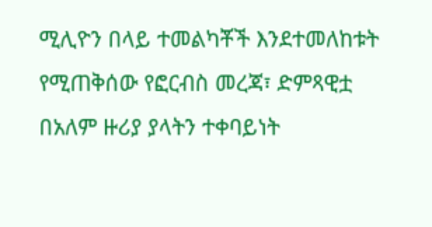ሚሊዮን በላይ ተመልካቾች እንደተመለከቱት የሚጠቅሰው የፎርብስ መረጃ፣ ድምጻዊቷ በአለም ዙሪያ ያላትን ተቀባይነት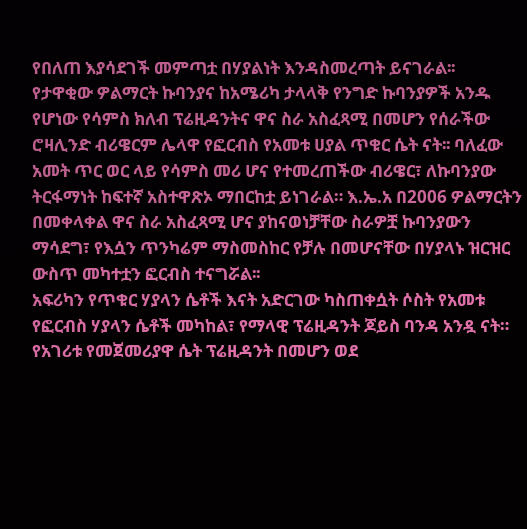የበለጠ እያሳደገች መምጣቷ በሃያልነት እንዳስመረጣት ይናገራል፡፡
የታዋቂው ዎልማርት ኩባንያና ከአሜሪካ ታላላቅ የንግድ ኩባንያዎች አንዱ የሆነው የሳምስ ክለብ ፕሬዚዳንትና ዋና ስራ አስፈጻሚ በመሆን የሰራችው ሮዛሊንድ ብሪዌርም ሌላዋ የፎርብስ የአመቱ ሀያል ጥቁር ሴት ናት፡፡ ባለፈው አመት ጥር ወር ላይ የሳምስ መሪ ሆና የተመረጠችው ብሪዌር፣ ለኩባንያው ትርፋማነት ከፍተኛ አስተዋጽኦ ማበርከቷ ይነገራል። እ.ኤ.አ በ2006 ዎልማርትን በመቀላቀል ዋና ስራ አስፈጻሚ ሆና ያከናወነቻቸው ስራዎቿ ኩባንያውን ማሳደግ፣ የእሷን ጥንካሬም ማስመስከር የቻሉ በመሆናቸው በሃያላኑ ዝርዝር ውስጥ መካተቷን ፎርብስ ተናግሯል፡፡
አፍሪካን የጥቁር ሃያላን ሴቶች እናት አድርገው ካስጠቀሷት ሶስት የአመቱ የፎርብስ ሃያላን ሴቶች መካከል፣ የማላዊ ፕሬዚዳንት ጆይስ ባንዳ አንዷ ናት። የአገሪቱ የመጀመሪያዋ ሴት ፕሬዚዳንት በመሆን ወደ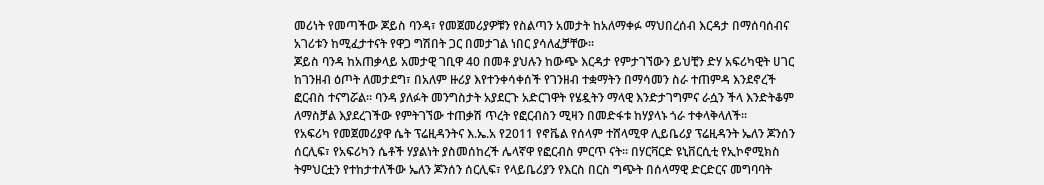መሪነት የመጣችው ጆይስ ባንዳ፣ የመጀመሪያዎቹን የስልጣን አመታት ከአለማቀፉ ማህበረሰብ እርዳታ በማሰባሰብና አገሪቱን ከሚፈታተናት የዋጋ ግሽበት ጋር በመታገል ነበር ያሳለፈቻቸው፡፡
ጆይስ ባንዳ ከአጠቃላይ አመታዊ ገቢዋ 40 በመቶ ያህሉን ከውጭ እርዳታ የምታገኘውን ይህቺን ድሃ አፍሪካዊት ሀገር ከገንዘብ ዕጦት ለመታደግ፣ በአለም ዙሪያ እየተንቀሳቀሰች የገንዘብ ተቋማትን በማሳመን ስራ ተጠምዳ እንደኖረች ፎርብስ ተናግሯል፡፡ ባንዳ ያለፉት መንግስታት አያደርጉ አድርገዋት የሄዷትን ማላዊ እንድታገግምና ራሷን ችላ እንድትቆም ለማስቻል እያደረገችው የምትገኘው ተጠቃሽ ጥረት የፎርብስን ሚዛን በመድፋቱ ከሃያላኑ ጎራ ተቀላቅላለች፡፡
የአፍሪካ የመጀመሪያዋ ሴት ፕሬዚዳንትና እ.ኤ.አ የ2011 የኖቬል የሰላም ተሸላሚዋ ሊይቤሪያ ፕሬዚዳንት ኤለን ጆንሰን ሰርሊፍ፣ የአፍሪካን ሴቶች ሃያልነት ያስመሰከረች ሌላኛዋ የፎርብስ ምርጥ ናት። በሃርቫርድ ዩኒቨርሲቲ የኢኮኖሚክስ ትምህርቷን የተከታተለችው ኤለን ጆንሰን ሰርሊፍ፣ የላይቤሪያን የእርስ በርስ ግጭት በሰላማዊ ድርድርና መግባባት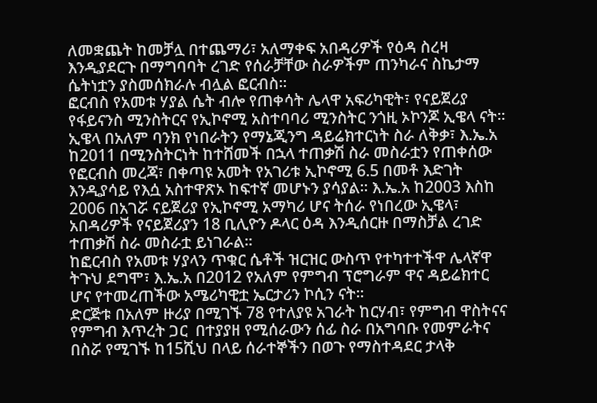ለመቋጨት ከመቻሏ በተጨማሪ፣ አለማቀፍ አበዳሪዎች የዕዳ ስረዛ እንዲያደርጉ በማግባባት ረገድ የሰራቻቸው ስራዎችም ጠንካራና ስኬታማ ሴትነቷን ያስመሰክራሉ ብሏል ፎርብስ፡፡
ፎርብስ የአመቱ ሃያል ሴት ብሎ የጠቀሳት ሌላዋ አፍሪካዊት፣ የናይጀሪያ የፋይናንስ ሚንስትርና የኢኮኖሚ አስተባባሪ ሚንስትር ንጎዚ ኦኮንጆ ኢዌላ ናት፡፡ ኢዌላ በአለም ባንክ የነበራትን የማኔጂንግ ዳይሬክተርነት ስራ ለቅቃ፣ እ.ኤ.አ ከ2011 በሚንስትርነት ከተሸመች በኋላ ተጠቃሽ ስራ መስራቷን የጠቀሰው የፎርብስ መረጃ፣ በቀጣዩ አመት የአገሪቱ ኢኮኖሚ 6.5 በመቶ እድገት እንዲያሳይ የእሷ አስተዋጽኦ ከፍተኛ መሆኑን ያሳያል፡፡ እ.ኤ.አ ከ2003 እስከ 2006 በአገሯ ናይጀሪያ የኢኮኖሚ አማካሪ ሆና ትሰራ የነበረው ኢዌላ፣ አበዳሪዎች የናይጀሪያን 18 ቢሊዮን ዶላር ዕዳ እንዲሰርዙ በማስቻል ረገድ ተጠቃሽ ስራ መስራቷ ይነገራል፡፡
ከፎርብስ የአመቱ ሃያላን ጥቁር ሴቶች ዝርዝር ውስጥ የተካተተችዋ ሌላኛዋ ትጉህ ደግሞ፣ እ.ኤ.አ በ2012 የአለም የምግብ ፕሮግራም ዋና ዳይሬክተር ሆና የተመረጠችው አሜሪካዊቷ ኤርታሪን ኮሲን ናት።
ድርጅቱ በአለም ዙሪያ በሚገኙ 78 የተለያዩ አገራት ከርሃብ፣ የምግብ ዋስትናና የምግብ እጥረት ጋር  በተያያዘ የሚሰራውን ሰፊ ስራ በአግባቡ የመምራትና በስሯ የሚገኙ ከ15ሺህ በላይ ሰራተኞችን በወጉ የማስተዳደር ታላቅ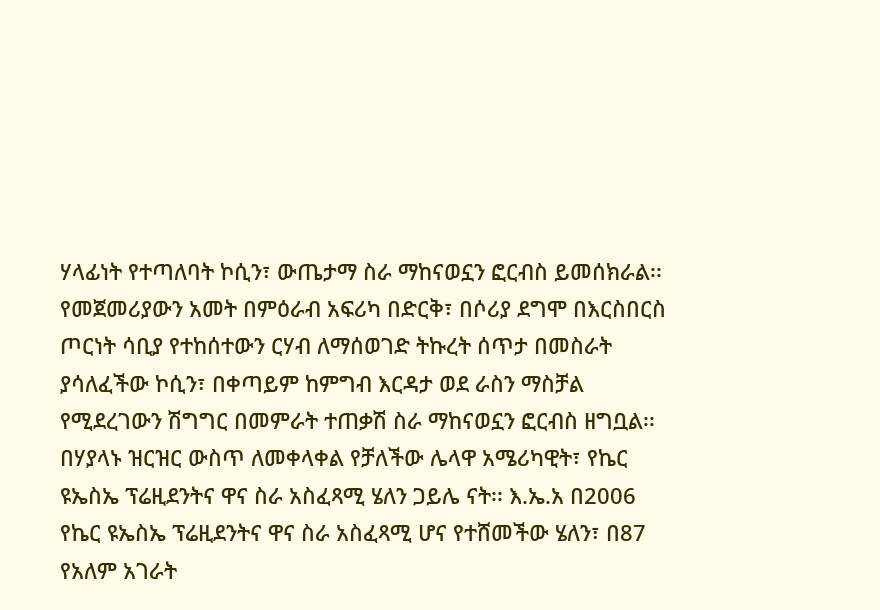ሃላፊነት የተጣለባት ኮሲን፣ ውጤታማ ስራ ማከናወኗን ፎርብስ ይመሰክራል፡፡ የመጀመሪያውን አመት በምዕራብ አፍሪካ በድርቅ፣ በሶሪያ ደግሞ በእርስበርስ ጦርነት ሳቢያ የተከሰተውን ርሃብ ለማሰወገድ ትኩረት ሰጥታ በመስራት ያሳለፈችው ኮሲን፣ በቀጣይም ከምግብ እርዳታ ወደ ራስን ማስቻል የሚደረገውን ሽግግር በመምራት ተጠቃሽ ስራ ማከናወኗን ፎርብስ ዘግቧል፡፡
በሃያላኑ ዝርዝር ውስጥ ለመቀላቀል የቻለችው ሌላዋ አሜሪካዊት፣ የኬር ዩኤስኤ ፕሬዚደንትና ዋና ስራ አስፈጻሚ ሄለን ጋይሌ ናት፡፡ እ.ኤ.አ በ2006  የኬር ዩኤስኤ ፕሬዚደንትና ዋና ስራ አስፈጻሚ ሆና የተሸመችው ሄለን፣ በ87 የአለም አገራት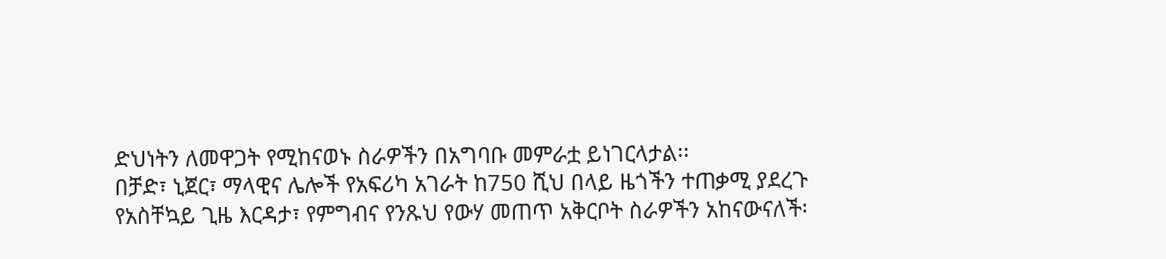ድህነትን ለመዋጋት የሚከናወኑ ስራዎችን በአግባቡ መምራቷ ይነገርላታል፡፡
በቻድ፣ ኒጀር፣ ማላዊና ሌሎች የአፍሪካ አገራት ከ750 ሺህ በላይ ዜጎችን ተጠቃሚ ያደረጉ የአስቸኳይ ጊዜ እርዳታ፣ የምግብና የንጹህ የውሃ መጠጥ አቅርቦት ስራዎችን አከናውናለች፡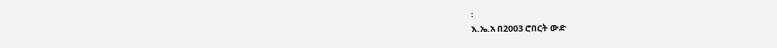፡
እ.ኤ.አ በ2003 ሮበርት ውድ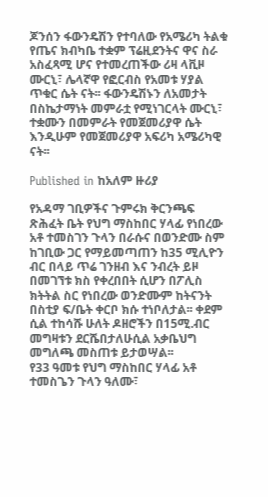ጆንሰን ፋውንዴሽን የተባለው የአሜሪካ ትልቁ የጤና ክብካቤ ተቋም ፕሬዚደንትና ዋና ስራ አስፈጻሚ ሆና የተመረጠችው ሪዛ ላቪዞ ሙርኒ፣ ሌላኛዋ የፎርብስ የአመቱ ሃያል ጥቁር ሴት ናት፡፡ ፋውንዴሽኑን ለአመታት በስኬታማነት መምራቷ የሚነገርላት ሙርኒ፣ ተቋሙን በመምራት የመጀመሪያዋ ሴት እንዲሁም የመጀመሪያዋ አፍሪካ አሜሪካዊ ናት፡፡

Published in ከአለም ዙሪያ

የአዳማ ገቢዎችና ጉምሩክ ቅርንጫፍ ጽሕፈት ቤት የህግ ማስከበር ሃላፊ የነበረው አቶ ተመስገን ጉላን በራሱና በወንድሙ ስም ከገቢው ጋር የማይመጣጠን ከ35 ሚሊዮን ብር በላይ ጥሬ ገንዘብ እና ንብረት ይዞ በመገኘቱ ክስ የቀረበበት ሲሆን በፖሊስ ክትትል ስር የነበረው ወንድሙም ከትናንት በስቲያ ፍ/ቤት ቀርቦ ክሱ ተነቦለታል፡፡ ቀደም ሲል ተከሳሹ ሁለት ዶዘሮችን በ15ሚ.ብር መግዛቱን ደርሼበታለሁሲል አቃቤህግ መግለጫ መስጠቱ ይታወሣል፡፡
የ33 ዓመቱ የህግ ማስከበር ሃላፊ አቶ ተመስጌን ጉላን ዓለሙ፣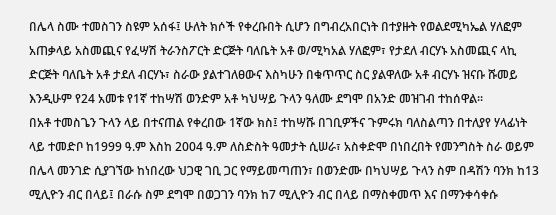በሌላ ስሙ ተመስገን ስዩም አሰፋ፤ ሁለት ክሶች የቀረቡበት ሲሆን በግብረአበርነት በተያዙት የወልደሚካኤል ሃለፎም አጠቃላይ አስመጪና የፈሣሽ ትራንስፖርት ድርጅት ባለቤት አቶ ወ/ሚካአል ሃለፎም፣ የታደለ ብርሃኑ አስመጪና ላኪ ድርጅት ባለቤት አቶ ታደለ ብርሃኑ፣ ስራው ያልተገለፀውና እስካሁን በቁጥጥር ስር ያልዋለው አቶ ብርሃኑ ዝናቡ ሹመይ እንዲሁም የ24 አመቱ የ1ኛ ተከሣሽ ወንድም አቶ ካህሣይ ጉላን ዓለሙ ደግሞ በአንድ መዝገብ ተከሰዋል፡፡
በአቶ ተመስጌን ጉላን ላይ በተናጠል የቀረበው 1ኛው ክስ፤ ተከሣሹ በገቢዎችና ጉምሩክ ባለስልጣን በተለያየ ሃላፊነት ላይ ተመድቦ ከ1999 ዓ.ም እስከ 2004 ዓ.ም ለስድስት ዓመታት ሲሠራ፣ አስቀድሞ በነበረበት የመንግስት ስራ ወይም በሌላ መንገድ ሲያገኘው ከነበረው ህጋዊ ገቢ ጋር የማይመጣጠን፣ በወንድሙ በካህሣይ ጉላን ስም በዳሽን ባንክ ከ13 ሚሊዮን ብር በላይ፤ በራሱ ስም ደግሞ በወጋገን ባንክ ከ7 ሚሊዮን ብር በላይ በማስቀመጥ እና በማንቀሳቀሱ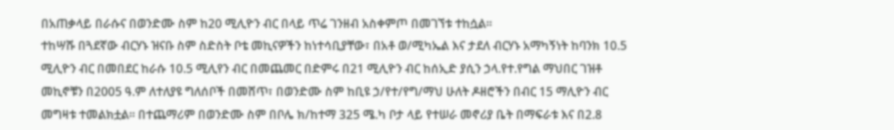በአጠቃላይ በራሱና በወንድሙ ስም ከ20 ሚሊዮን ብር በላይ ጥሬ ገንዘብ አስቀምጦ በመገኘቱ ተከሷል፡፡
ተከሣሹ በጓደኛው ብርሃኑ ዝናቡ ስም ስድስት ቦቴ መኪናዎችን ከነተሳቢያቸው፣ በአቶ ወ/ሚካኤል እና ታደለ ብርሃኑ አማካኝነት ከባንክ 10.5 ሚሊዮን ብር በመበደር ከራሱ 10.5 ሚሊየን ብር በመጨመር በድምሩ በ21 ሚሊዮን ብር ከሰኢድ ያሲን ኃላ.የተ.የግል ማህበር ገዝቶ መኪኖቹን በ2005 ዓ.ም ለተለያዩ ግለሰቦች በመሸጥ፣ በወንድሙ ስም ከቢዩ ኃ/የተ/የግ/ማህ ሁለት ዶዘሮችን በብር 15 ማሊዮን ብር መግዛቱ ተመልክቷል፡፡ በተጨማሪም በወንድሙ ስም በቦሌ ክ/ከተማ 325 ሜ.ካ ቦታ ላይ የተሠራ መኖሪያ ቤት በማፍራቱ እና በ2.8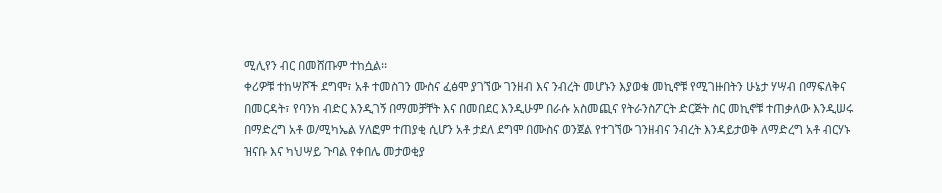ሚሊየን ብር በመሸጡም ተከሷል፡፡
ቀሪዎቹ ተከሣሾች ደግሞ፣ አቶ ተመስገን ሙስና ፈፅሞ ያገኘው ገንዘብ እና ንብረት መሆኑን እያወቁ መኪኖቹ የሚገዙበትን ሁኔታ ሃሣብ በማፍለቅና በመርዳት፣ የባንክ ብድር እንዲገኝ በማመቻቸት እና በመበደር እንዲሁም በራሱ አስመጪና የትራንስፖርት ድርጅት ስር መኪኖቹ ተጠቃለው እንዲሠሩ በማድረግ አቶ ወ/ሚካኤል ሃለፎም ተጠያቂ ሲሆን አቶ ታደለ ደግሞ በሙስና ወንጀል የተገኘው ገንዘብና ንብረት እንዳይታወቅ ለማድረግ አቶ ብርሃኑ ዝናቡ እና ካህሣይ ጉባል የቀበሌ መታወቂያ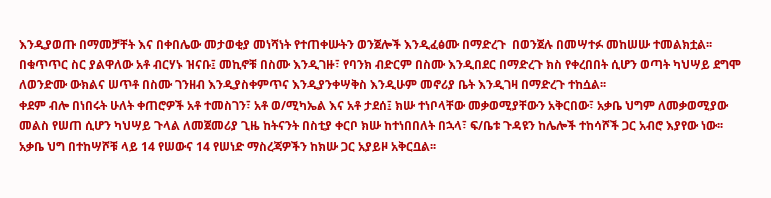እንዲያወጡ በማመቻቸት እና በቀበሌው መታወቂያ መነሻነት የተጠቀሡትን ወንጀሎች እንዲፈፅሙ በማድረጉ  በወንጀሉ በመሣተፉ መከሠሡ ተመልክቷል፡፡ በቁጥጥር ስር ያልዋለው አቶ ብርሃኑ ዝናቡ፤ መኪኖቹ በስሙ እንዲገዙ፣ የባንክ ብድርም በስሙ እንዲበደር በማድረጉ ክስ የቀረበበት ሲሆን ወጣት ካህሣይ ደግሞ ለወንድሙ ውክልና ሠጥቶ በስሙ ገንዘብ እንዲያስቀምጥና እንዲያንቀሣቅስ እንዲሁም መኖሪያ ቤት እንዲገዛ በማድረጉ ተከሷል፡፡
ቀደም ብሎ በነበሩት ሁለት ቀጠሮዎች አቶ ተመስገን፣ አቶ ወ/ሚካኤል እና አቶ ታደሰ፤ ክሡ ተነቦላቸው መቃወሚያቸውን አቅርበው፣ አቃቤ ህግም ለመቃወሚያው መልስ የሠጠ ሲሆን ካህሣይ ጉላል ለመጀመሪያ ጊዜ ከትናንት በስቲያ ቀርቦ ክሡ ከተነበበለት በኋላ፣ ፍ/ቤቱ ጉዳዩን ከሌሎች ተከሳሾች ጋር አብሮ እያየው ነው፡፡
አቃቤ ህግ በተከሣሾቹ ላይ 14 የሠውና 14 የሠነድ ማስረጃዎችን ከክሡ ጋር አያይዞ አቅርቧል፡፡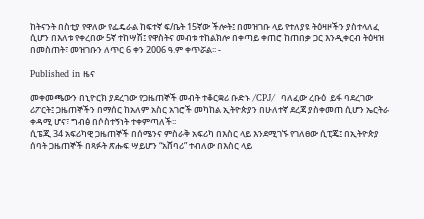ከትናንት በስቲያ የዋለው የፌዴራል ከፍተኛ ፍ/ቤት 15ኛው ችሎት፤ በመዝገቡ ላይ የተለያዩ ትዕዛዞችን ያስተላለፈ ሲሆን በእለቱ የቀረበው 5ኛ ተከሣሽ፤ የዋስትና መብቱ ተከልክሎ በቀጣይ ቀጠሮ ከጠበቃ ጋር እንዲቀርብ ትዕዛዝ በመስጠት፣ መዝገቡን ለጥር 6 ቀን 2006 ዓ.ም ቀጥሯል፡፡ -

Published in ዜና

መቀመጫውን በኒዮርክ ያደረገው የጋዜጠኞች መብት ተቆርቋሪ ቡድኑ /CPJ/  ባለፈው ረቡዕ  ይፋ ባደረገው ሪፖርት፤ ጋዜጠኞችን በማሰር ከአለም አስር አገሮች መካከል ኢትዮጵያን በሁለተኛ ደረጃ ያስቀመጠ ሲሆን ኤርትራ ቀዳሚ ሆና፣ ግብፅ በሶስተኝነት ተቀምጣለች፡፡
ሲፔጂ 34 አፍሪካዊ ጋዜጠኞች በሰሜንና ምስራቅ አፍሪካ በእስር ላይ እንደሚገኙ የገለፀው ሲፒጄ፤ በኢትዮጵያ ሰባት ጋዜጠኞች በጻፉት ጽሑፍ ሣይሆን “አሸባሪ” ተብለው በእስር ላይ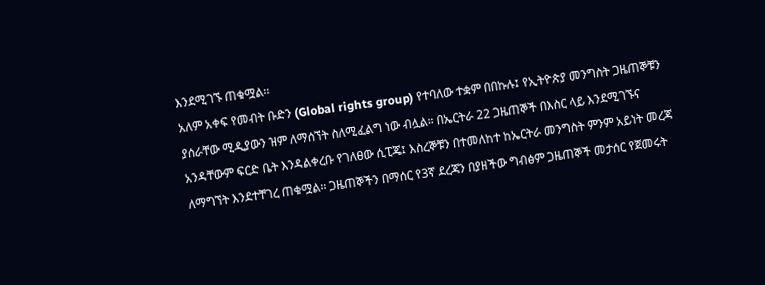እንደሚገኙ ጠቁሟል፡፡
አለም አቀፍ የመብት ቡድን (Global rights group) የተባለው ተቋም በበኩሉ፤ የኢትዮጵያ መንግስት ጋዜጠኞቹን ያሰራቸው ሚዲያውን ዝም ለማሰኘት ስለሚፈልግ ነው ብሏል። በኤርትራ 22 ጋዜጠኞች በእስር ላይ እንደሚገኙና አንዳቸውም ፍርድ ቤት እንዳልቀረቡ የገለፀው ሲፒጄ፤ እስረኞቹን በተመለከተ ከኤርትራ መንግስት ምንም አይነት መረጃ ለማግኘት እንደተቸገረ ጠቁሟል፡፡ ጋዜጠኞችን በማሰር የ3ኛ ደረጃን በያዘችው ግብፅም ጋዜጠኞች መታሰር የጀመሩት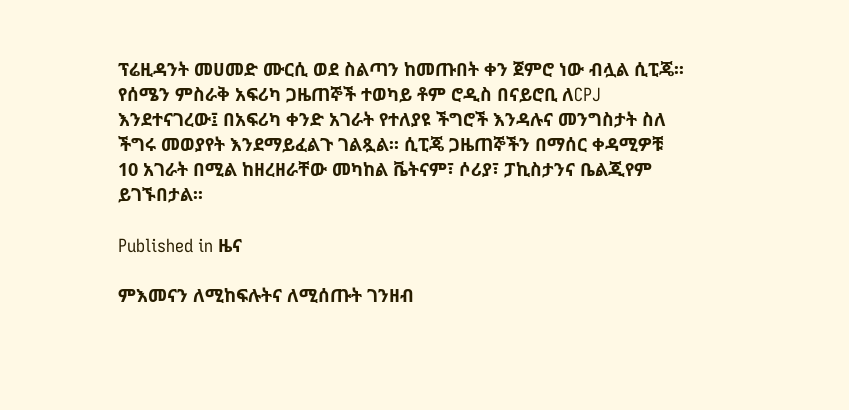ፕሬዚዳንት መሀመድ ሙርሲ ወደ ስልጣን ከመጡበት ቀን ጀምሮ ነው ብሏል ሲፒጄ፡፡ የሰሜን ምስራቅ አፍሪካ ጋዜጠኞች ተወካይ ቶም ሮዲስ በናይሮቢ ለCPJ እንደተናገረው፤ በአፍሪካ ቀንድ አገራት የተለያዩ ችግሮች እንዳሉና መንግስታት ስለ ችግሩ መወያየት እንደማይፈልጉ ገልጿል፡፡ ሲፒጄ ጋዜጠኞችን በማሰር ቀዳሚዎቹ 10 አገራት በሚል ከዘረዘራቸው መካከል ቬትናም፣ ሶሪያ፣ ፓኪስታንና ቤልጂየም ይገኙበታል፡፡

Published in ዜና

ምእመናን ለሚከፍሉትና ለሚሰጡት ገንዘብ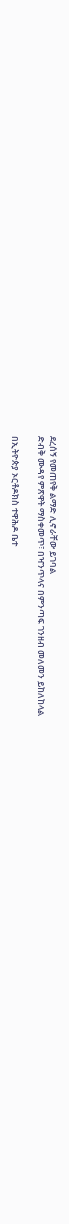ደረሰኝ የመጠየቅ ልማድ ሊኖራቸው ይገባል
ድብቅ ሙዳየ ምጽዋት ማስቀመጥ፣ በዣንጥላና በምንጣፍ ገንዘብ መለመን ይከለከላል

በኢትዮጵያ ኦርቶዶክስ ተዋሕዶ ቤተ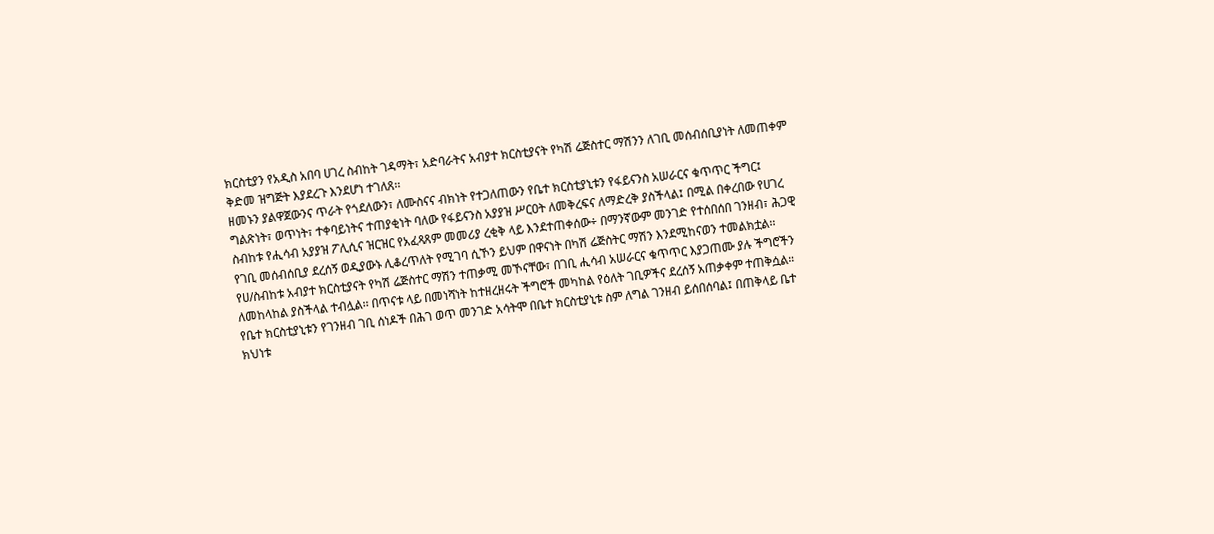ክርስቲያን የአዲስ አበባ ሀገረ ስብከት ገዳማት፣ አድባራትና አብያተ ክርስቲያናት የካሽ ሬጅስተር ማሽንን ለገቢ መሰብሰቢያነት ለመጠቀም  ቅድመ ዝግጅት እያደረጉ እንደሆነ ተገለጸ፡፡
ዘመኑን ያልዋጀውንና ጥራት የጎደለውን፣ ለሙስናና ብክነት የተጋለጠውን የቤተ ክርስቲያኒቱን የፋይናንስ አሠራርና ቁጥጥር ችግር፤ ግልጽነት፣ ወጥነት፣ ተቀባይነትና ተጠያቂነት ባለው የፋይናንስ አያያዝ ሥርዐት ለመቅረፍና ለማድረቅ ያስችላል፤ በሚል በቀረበው የሀገረ ስብከቱ የሒሳብ አያያዝ ፖሊሲና ዝርዝር የአፈጻጸም መመሪያ ረቂቅ ላይ እንደተጠቀሰው÷ በማንኛውም መንገድ የተሰበሰበ ገንዘብ፣ ሕጋዊ የገቢ መሰብሰቢያ ደረሰኝ ወዲያውኑ ሊቆረጥለት የሚገባ ሲኾን ይህም በዋናነት በካሽ ሬጅስትር ማሽን እንደሚከናወን ተመልክቷል፡፡
የሀ/ስብከቱ አብያተ ክርስቲያናት የካሽ ሬጅስተር ማሽን ተጠቃሚ መኾናቸው፣ በገቢ ሒሳብ አሠራርና ቁጥጥር እያጋጠሙ ያሉ ችግሮችን ለመከላከል ያስችላል ተብሏል፡፡ በጥናቱ ላይ በመነሻነት ከተዘረዘሩት ችግሮች መካከል የዕለት ገቢዎችና ደረሰኝ አጠቃቀም ተጠቅሷል።  የቤተ ክርስቲያኒቱን የገንዘብ ገቢ ሰነዶች በሕገ ወጥ መንገድ አሳትሞ በቤተ ክርስቲያኒቱ ስም ለግል ገንዘብ ይሰበሰባል፤ በጠቅላይ ቤተ ክህነቱ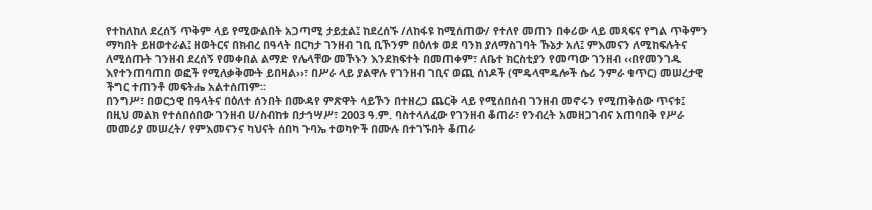የተከለከለ ደረሰኝ ጥቅም ላይ የሚውልበት አጋጣሚ ታይቷል፤ ከደረሰኙ /ለከፋዩ ከሚሰጠው/ የተለየ መጠን በቀሪው ላይ መጻፍና የግል ጥቅምን ማካበት ይዘወተራል፤ ዘወትርና በክብረ በዓላት በርካታ ገንዘብ ገቢ ቢኾንም በዕለቱ ወደ ባንክ ያለማስገባት ኹኔታ አለ፤ ምእመናን ለሚከፍሉትና ለሚሰጡት ገንዘብ ደረሰኝ የመቀበል ልማድ የሌላቸው መኾኑን እንደክፍተት በመጠቀም፣ ለቤተ ክርስቲያን የመጣው ገንዘብ ‹‹በየመንገዱ እየተንጠባጠበ ወፎች የሚለቃቅሙት ይበዛል››፣ በሥራ ላይ ያልዋሉ የገንዘብ ገቢና ወጪ ሰነዶች (ሞዴላሞዴሎች ሴሪ ንምራ ቁጥር) መሠረታዊ ችግር ተጠንቶ መፍትሔ አልተሰጠም፡፡
በንግሥ፣ በወርኃዊ በዓላትና በዕለተ ሰንበት በሙዳየ ምጽዋት ሳይኾን በተዘረጋ ጨርቅ ላይ የሚሰበሰብ ገንዘብ መኖሩን የሚጠቅሰው ጥናቱ፤ በዚህ መልክ የተሰበሰበው ገንዘብ ሀ/ስብከቱ በታኅሣሥ፣ 2003 ዓ.ም. ባስተላለፈው የገንዘብ ቆጠራ፣ የንብረት አመዘጋገብና አጠባበቅ የሥራ መመሪያ መሠረት/ የምእመናንና ካህናት ሰበካ ጉባኤ ተወካዮች በሙሉ በተገኙበት ቆጠራ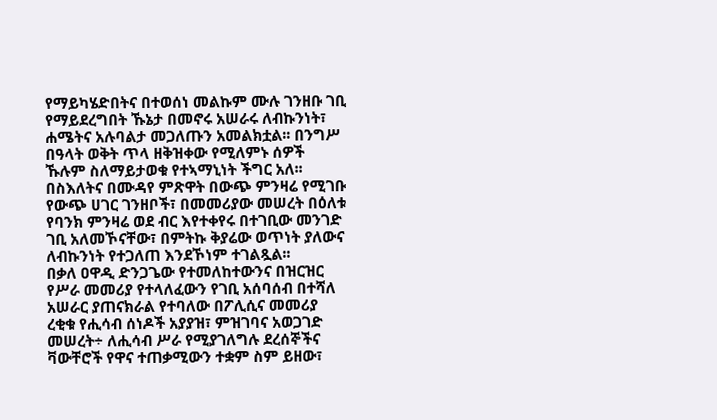የማይካሄድበትና በተወሰነ መልኩም ሙሉ ገንዘቡ ገቢ የማይደረግበት ኹኔታ በመኖሩ አሠራሩ ለብኩንነት፣ ሐሜትና አሉባልታ መጋለጡን አመልክቷል፡፡ በንግሥ በዓላት ወቅት ጥላ ዘቅዝቀው የሚለምኑ ሰዎች ኹሉም ስለማይታወቁ የተኣማኒነት ችግር አለ፡፡ በስእለትና በሙዳየ ምጽዋት በውጭ ምንዛሬ የሚገቡ የውጭ ሀገር ገንዘቦች፣ በመመሪያው መሠረት በዕለቱ የባንክ ምንዛሬ ወደ ብር እየተቀየሩ በተገቢው መንገድ ገቢ አለመኾናቸው፣ በምትኩ ቅያሬው ወጥነት ያለውና ለብኩንነት የተጋለጠ እንደኾነም ተገልጿል፡፡
በቃለ ዐዋዲ ድንጋጌው የተመለከተውንና በዝርዝር የሥራ መመሪያ የተላለፈውን የገቢ አሰባሰብ በተሻለ አሠራር ያጠናክራል የተባለው በፖሊሲና መመሪያ ረቂቁ የሒሳብ ሰነዶች አያያዝ፣ ምዝገባና አወጋገድ መሠረት÷ ለሒሳብ ሥራ የሚያገለግሉ ደረሰኞችና ቫውቸሮች የዋና ተጠቃሚውን ተቋም ስም ይዘው፣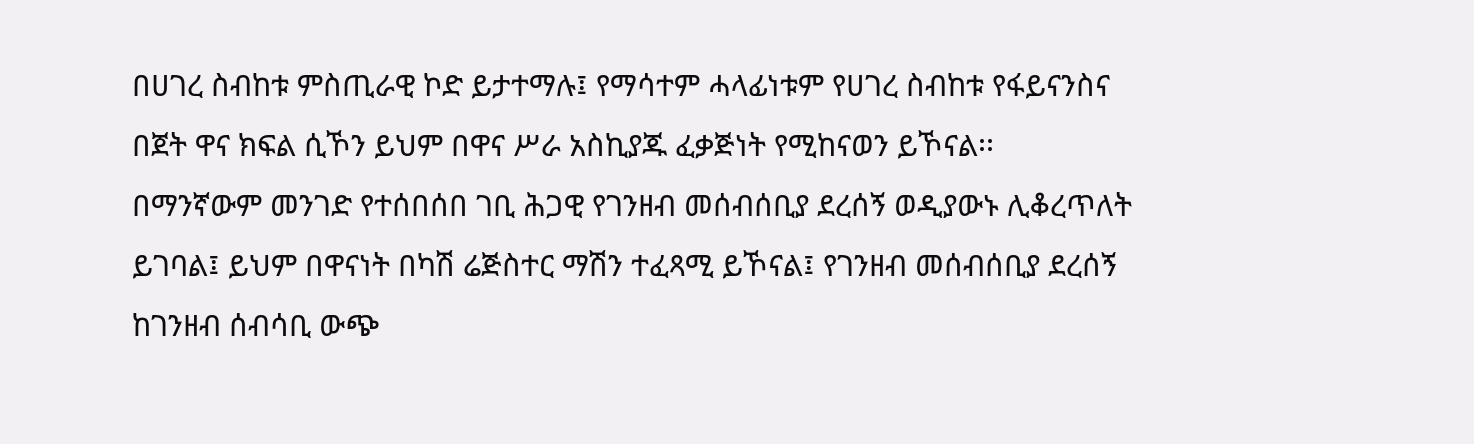በሀገረ ስብከቱ ምስጢራዊ ኮድ ይታተማሉ፤ የማሳተም ሓላፊነቱም የሀገረ ስብከቱ የፋይናንስና በጀት ዋና ክፍል ሲኾን ይህም በዋና ሥራ አስኪያጁ ፈቃጅነት የሚከናወን ይኾናል፡፡
በማንኛውም መንገድ የተሰበሰበ ገቢ ሕጋዊ የገንዘብ መሰብሰቢያ ደረሰኝ ወዲያውኑ ሊቆረጥለት ይገባል፤ ይህም በዋናነት በካሽ ሬጅስተር ማሽን ተፈጻሚ ይኾናል፤ የገንዘብ መሰብሰቢያ ደረሰኝ ከገንዘብ ሰብሳቢ ውጭ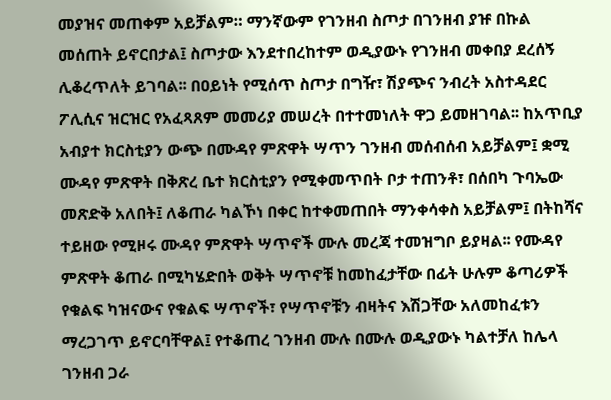መያዝና መጠቀም አይቻልም። ማንኛውም የገንዘብ ስጦታ በገንዘብ ያዡ በኩል መሰጠት ይኖርበታል፤ ስጦታው እንደተበረከተም ወዲያውኑ የገንዘብ መቀበያ ደረሰኝ ሊቆረጥለት ይገባል፡፡ በዐይነት የሚሰጥ ስጦታ በግዥ፣ ሽያጭና ንብረት አስተዳደር ፖሊሲና ዝርዝር የአፈጻጸም መመሪያ መሠረት በተተመነለት ዋጋ ይመዘገባል፡፡ ከአጥቢያ አብያተ ክርስቲያን ውጭ በሙዳየ ምጽዋት ሣጥን ገንዘብ መሰብሰብ አይቻልም፤ ቋሚ ሙዳየ ምጽዋት በቅጽረ ቤተ ክርስቲያን የሚቀመጥበት ቦታ ተጠንቶ፣ በሰበካ ጉባኤው መጽድቅ አለበት፤ ለቆጠራ ካልኾነ በቀር ከተቀመጠበት ማንቀሳቀስ አይቻልም፤ በትከሻና ተይዘው የሚዞሩ ሙዳየ ምጽዋት ሣጥኖች ሙሉ መረጃ ተመዝግቦ ይያዛል፡፡ የሙዳየ ምጽዋት ቆጠራ በሚካሄድበት ወቅት ሣጥኖቹ ከመከፈታቸው በፊት ሁሉም ቆጣሪዎች የቁልፍ ካዝናውና የቁልፍ ሣጥኖች፣ የሣጥኖቹን ብዛትና እሽጋቸው አለመከፈቱን ማረጋገጥ ይኖርባቸዋል፤ የተቆጠረ ገንዘብ ሙሉ በሙሉ ወዲያውኑ ካልተቻለ ከሌላ ገንዘብ ጋራ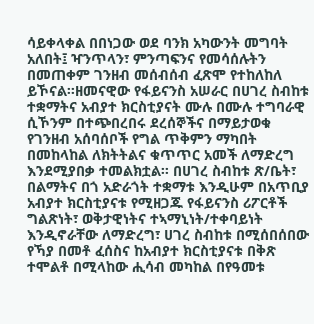ሳይቀላቀል በበነጋው ወደ ባንክ አካውንት መግባት አለበት፤ ዣንጥላን፣ ምንጣፍንና የመሳሰሉትን በመጠቀም ገንዘብ መሰብሰብ ፈጽሞ የተከለከለ ይኾናል፡፡ዘመናዊው የፋይናንስ አሠራር በሀገረ ስብከቱ ተቋማትና አብያተ ክርስቲያናት ሙሉ በሙሉ ተግባራዊ ሲኾንም በተጭበረበሩ ደረሰኞችና በማይታወቁ የገንዘብ አሰባሰቦች የግል ጥቅምን ማካበት በመከላከል ለክትትልና ቁጥጥር አመች ለማድረግ እንደሚያበቃ ተመልክቷል፡፡ በሀገረ ስብከቱ ጽ/ቤት፣ በልማትና በጎ አድራጎት ተቋማቱ እንዲሁም በአጥቢያ አብያተ ክርስቲያናቱ የሚዘጋጁ የፋይናንስ ሪፖርቶች ግልጽነት፣ ወቅታዊነትና ተኣማኒነት/ተቀባይነት እንዲኖራቸው ለማድረግ፣ ሀገረ ስብከቱ በሚሰበሰበው የኻያ በመቶ ፈሰስና ከአብያተ ክርስቲያናቱ በቅጽ ተሞልቶ በሚላከው ሒሳብ መካከል በየዓመቱ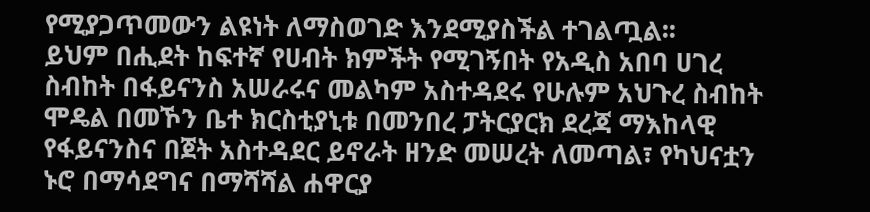የሚያጋጥመውን ልዩነት ለማስወገድ እንደሚያስችል ተገልጧል፡፡
ይህም በሒደት ከፍተኛ የሀብት ክምችት የሚገኝበት የአዲስ አበባ ሀገረ ስብከት በፋይናንስ አሠራሩና መልካም አስተዳደሩ የሁሉም አህጉረ ስብከት ሞዴል በመኾን ቤተ ክርስቲያኒቱ በመንበረ ፓትርያርክ ደረጃ ማእከላዊ የፋይናንስና በጀት አስተዳደር ይኖራት ዘንድ መሠረት ለመጣል፣ የካህናቷን ኑሮ በማሳደግና በማሻሻል ሐዋርያ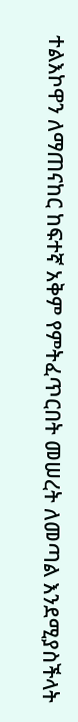ተልእኮዋን ለማጠናከር ከፍተኛ አቅም የምትፈጥርበት መሠረት ለመጣል እንደሚያስችላት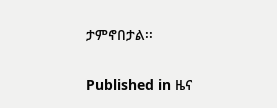ታምኖበታል፡፡

Published in ዜና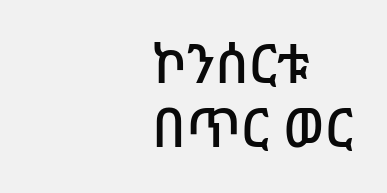ኮንሰርቱ በጥር ወር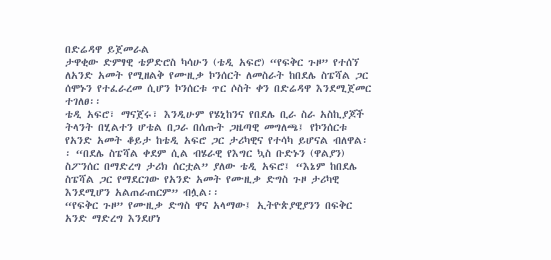በድሬዳዋ ይጀመራል
ታዋቂው ድምፃዊ ቴዎድሮስ ካሳሁን (ቴዲ አፍሮ) “የፍቅር ጉዞ” የተሰኘ  ለአንድ አመት የሚዘልቅ የሙዚቃ ኮንሰርት ለመስራት ከበደሌ ስፔሻል ጋር ሰሞኑን የተፈራረመ ሲሆን ኮንሰርቱ ጥር ሶስት ቀን በድሬዳዋ እንደሚጀመር ተገለፀ፡፡
ቴዲ አፍሮ፣ ማናጀሩ፣ እንዲሁም የሄኒከንና የበደሌ ቢራ ስራ አስኪያጆች ትላንት በሂልተን ሆቴል በጋራ በሰጡት ጋዜጣዊ መግለጫ፤ የኮንሰርቱ የአንድ አመት ቆይታ ከቴዲ አፍሮ ጋር ታሪካዊና የተሳካ ይሆናል ብለዋል፡፡ “በደሌ ስፔሻል ቀደም ሲል ብሄራዊ የእግር ኳስ ቡድኑን (ዋልያን) ስፖንሰር በማድረግ ታሪክ ሰርቷል” ያለው ቴዲ አፍሮ፤ “እኔም ከበደሌ ስፔሻል ጋር የማደርገው የአንድ አመት የሙዚቃ ድግስ ጉዞ ታሪካዊ እንደሚሆን አልጠራጠርም” ብሏል፡፡
“የፍቅር ጉዞ” የሙዚቃ ድግስ ዋና አላማው፤ ኢትዮጵያዊያንን በፍቅር አንድ ማድረግ እንደሆነ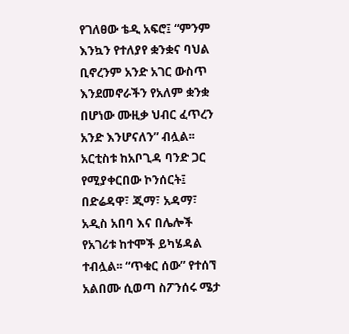የገለፀው ቴዲ አፍሮ፤ “ምንም እንኳን የተለያየ ቋንቋና ባህል ቢኖረንም አንድ አገር ውስጥ እንደመኖራችን የአለም ቋንቋ በሆነው ሙዚቃ ህብር ፈጥረን አንድ እንሆናለን” ብሏል፡፡ አርቲስቱ ከአቦጊዳ ባንድ ጋር የሚያቀርበው ኮንሰርት፤ በድሬዳዋ፣ ጂማ፣ አዳማ፣ አዲስ አበባ እና በሌሎች የአገሪቱ ከተሞች ይካሄዳል ተብሏል፡፡ “ጥቁር ሰው” የተሰኘ አልበሙ ሲወጣ ስፖንሰሩ ሜታ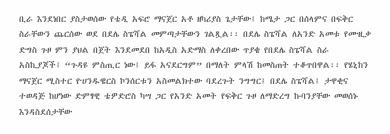ቢራ እንደነበር ያስታወሰው የቴዲ አፍሮ ማናጀር አቶ ዘካሪያስ ጌታቸው፤ ከሜታ ጋር በሰላምና በፍቅር ስራቸውን ጨርሰው ወደ በደሌ ስፔሻል መምጣታቸውን ገልጿል፡፡ በደሌ ስፔሻል ለአንድ አመቱ የሙዚቃ ድግስ ጉዞ ምን ያህል በጀት እንደመደበ ከአዲስ አድማስ ለቀረበው ጥያቄ የበደሌ ስፔሻል ስራ አስኪያጆች፤ “ጉዳዩ ምስጢር ነው፤ ይፋ አናደርግም” በማለት ምላሽ ከመስጠት ተቆጥበዋል፡፡ የሄኒከን ማናጀር ሚስተር ዮሀንዱዌርስ ኮንሰርቱን አስመልክተው ባደረጉት ንግግር፤ በደሌ ስፔሻል፤ ታዋቂና ተወዳጅ ከሆነው ድምፃዊ ቴዎድሮስ ካሣ ጋር የአንድ አመት የፍቅር ጉዞ ለማድረግ ኩባንያቸው መወሰኑ እንዳስደሰታቸው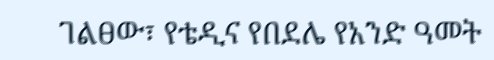ገልፀው፣ የቴዲና የበደሌ የአንድ ዓመት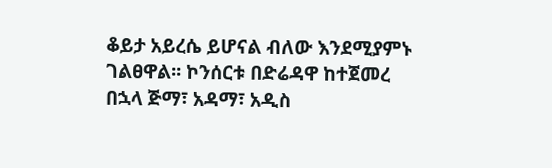ቆይታ አይረሴ ይሆናል ብለው እንደሚያምኑ ገልፀዋል፡፡ ኮንሰርቱ በድሬዳዋ ከተጀመረ በኋላ ጅማ፣ አዳማ፣ አዲስ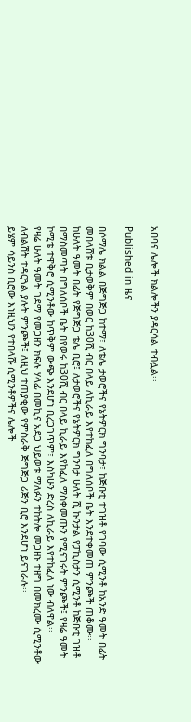አበባና ሌሎች ክልሎችን ያዳርሳል ተብሏል፡፡

Published in ዜና

በሶማሌ ክልል በጅግጅጋ ከተማ፣ ለቴሌ ታወሮችና የኔትዎርክ ግንባታ፣ ከጅቡቲ ተገዝቶ የገባው ሲሚንቶ ከአንድ ዓመት በፊት መበላሸቱ ቢታወቅም በወር ከ30ሺ ብር በላይ ለኪራይ እየተከፈለ በግለሰቦች ቤት እንደተቀመጠ ምንጮች ጠቆሙ፡፡ ከሁለት ዓመት በፊት የጅግጅጋ ቴሌ ቢሮ፤ ለታወሮችና የኔትዎርክ ግንባታ ሁለት ሺ ኩንታል የፓኪስታን ሲሚንቶ ከጅቡቲ ገዝቶ በማስመጣት በግለሰቦች ቤት በየወሩ ከ30ሺ ብር በላይ ኪራይ እየከፈለ ማስቀመጡን የሚናገሩት ምንጮች፤ የዛሬ ዓመት ኮሚቴ ተዋቅሮ ሲሚንቶው ከጥቅም ውጭ እንደሆነ ቢረጋገጥም፣ እስካሁን ድረስ ለኪራይ እየተከፈለ ነው ብለዋል፡፡
የዛሬ ሁለት ዓመት ገደማ የመጋዘን ክፍሉ ሃላፊ በመኪና አደጋ ህይወቱ ማለፉን ተከትሎ መጋዘኑ ተዘግ በመክረሙ ሲሚንቶው ለብልሽት ተዳርጓል ያሉት ምንጮች፤ ለዚህ ተጠያቂው የምስራቅ ጅግጅጋ ሪጅን ቢሮ እንደሆነ ይናገራሉ፡፡
ይሄም ሳይንስ ቢሮው እነዚህን የተበላሹ ሲሚንቶዎችና ሌሎች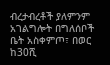ብረታብረቶች ያለምንም አገልግሎት በግለሰቦች ቤት አስቀምጦ፣ በወር ከ30ሺ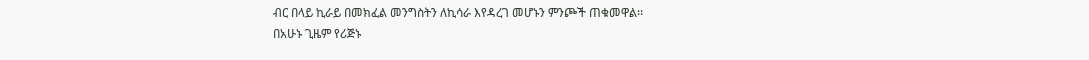ብር በላይ ኪራይ በመክፈል መንግስትን ለኪሳራ እየዳረገ መሆኑን ምንጮች ጠቁመዋል፡፡
በአሁኑ ጊዜም የሪጅኑ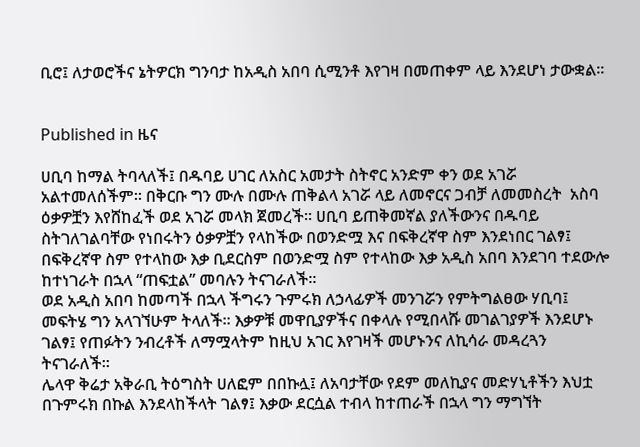ቢሮ፤ ለታወሮችና ኔትዎርክ ግንባታ ከአዲስ አበባ ሲሚንቶ እየገዛ በመጠቀም ላይ እንደሆነ ታውቋል፡፡


Published in ዜና

ሀቢባ ከማል ትባላለች፤ በዱባይ ሀገር ለአስር አመታት ስትኖር አንድም ቀን ወደ አገሯ አልተመለሰችም፡፡ በቅርቡ ግን ሙሉ በሙሉ ጠቅልላ አገሯ ላይ ለመኖርና ጋብቻ ለመመስረት  አስባ ዕቃዎቿን እየሸከፈች ወደ አገሯ መላክ ጀመረች፡፡ ሀቢባ ይጠቅመኛል ያለችውንና በዱባይ ስትገለገልባቸው የነበሩትን ዕቃዎቿን የላከችው በወንድሟ እና በፍቅረኛዋ ስም እንደነበር ገልፃ፤ በፍቅረኛዋ ስም የተላከው እቃ ቢደርስም በወንድሟ ስም የተላከው እቃ አዲስ አበባ እንደገባ ተደውሎ ከተነገራት በኋላ “ጠፍቷል” መባሉን ትናገራለች፡፡
ወደ አዲስ አበባ ከመጣች በኋላ ችግሩን ጉምሩክ ለኃላፊዎች መንገሯን የምትግልፀው ሃቢባ፤ መፍትሄ ግን አላገኘሁም ትላለች፡፡ እቃዎቹ መዋቢያዎችና በቀላሉ የሚበላሹ መገልገያዎች እንደሆኑ ገልፃ፤ የጠፉትን ንብረቶች ለማሟላትም ከዚህ አገር እየገዛች መሆኑንና ለኪሳራ መዳረጓን ትናገራለች፡፡
ሌላዋ ቅሬታ አቅራቢ ትዕግስት ሀለፎም በበኩሏ፤ ለአባታቸው የደም መለኪያና መድሃኒቶችን እህቷ በጉምሩክ በኩል እንደላከችላት ገልፃ፤ እቃው ደርሷል ተብላ ከተጠራች በኋላ ግን ማግኘት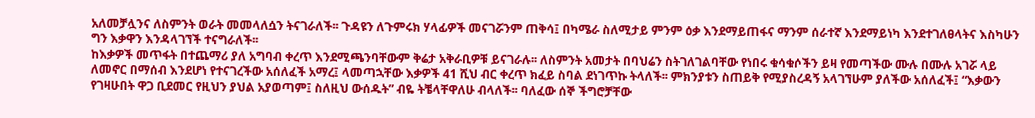አለመቻሏንና ለስምንት ወራት መመላለሷን ትናገራለች፡፡ ጉዳዩን ለጉምሩክ ሃላፊዎች መናገሯንም ጠቅሳ፤ በካሜራ ስለሚታይ ምንም ዕቃ እንደማይጠፋና ማንም ሰራተኛ እንደማይነካ እንደተገለፀላትና እስካሁን ግን እቃዋን እንዳላገኘች ተናግራለች፡፡
ከእቃዎች መጥፋት በተጨማሪ ያለ አግባብ ቀረጥ እንደሚጫንባቸውም ቅሬታ አቅራቢዎቹ ይናገራሉ፡፡ ለስምንት አመታት በባህሬን ስትገለገልባቸው የነበሩ ቁሳቁሶችን ይዛ የመጣችው ሙሉ በሙሉ አገሯ ላይ ለመኖር በማሰብ እንደሆነ የተናገረችው አሰለፈች አማረ፤ ላመጣኋቸው እቃዎች 41 ሺህ ብር ቀረጥ ክፈይ ስባል ደነገጥኩ ትላለች፡፡ ምክንያቱን ስጠይቅ የሚያስረዳኝ አላገኘሁም ያለችው አሰለፈች፤ “እቃውን የገዛሁበት ዋጋ ቢደመር የዚህን ያህል አያወጣም፤ ስለዚህ ውሰዱት” ብዬ ትቼላቸዋለሁ ብላለች፡፡ ባለፈው ሰኞ ችግሮቻቸው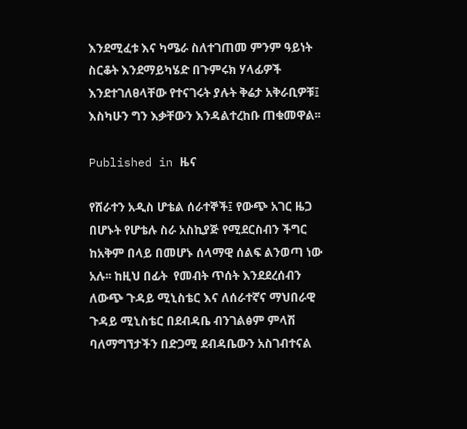እንደሚፈቱ እና ካሜራ ስለተገጠመ ምንም ዓይነት ስርቆት እንደማይካሄድ በጉምሩክ ሃላፊዎች እንደተገለፀላቸው የተናገሩት ያሉት ቅሬታ አቅራቢዎቹ፤ እስካሁን ግን እቃቸውን እንዳልተረከቡ ጠቁመዋል፡፡

Published in ዜና

የሸራተን አዲስ ሆቴል ሰራተኞች፤ የውጭ አገር ዜጋ በሆኑት የሆቴሉ ስራ አስኪያጅ የሚደርስብን ችግር ከአቅም በላይ በመሆኑ ሰላማዊ ሰልፍ ልንወጣ ነው አሉ፡፡ ከዚህ በፊት  የመብት ጥሰት እንደደረሰብን ለውጭ ጉዳይ ሚኒስቴር እና ለሰራተኛና ማህበራዊ ጉዳይ ሚኒስቴር በደብዳቤ ብንገልፅም ምላሽ ባለማግኘታችን በድጋሚ ደብዳቤውን አስገብተናል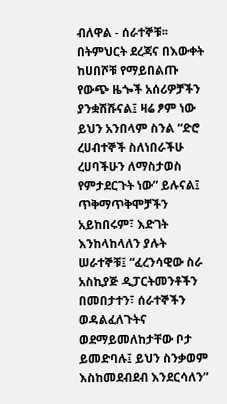ብለዋል - ሰራተኞቹ፡፡
በትምህርት ደረጃና በእውቀት ከሀበሾቹ የማይበልጡ የውጭ ዜጐች አሰሪዎቻችን ያንቋሽሹናል፤ ዛሬ ፆም ነው ይህን አንበላም ስንል “ድሮ ረሀብተኞች ስለነበራችሁ ረሀባችሁን ለማስታወስ የምታደርጉት ነው” ይሉናል፤ ጥቅማጥቅሞቻችን አይከበሩም፣ እድገት እንከላከላለን ያሉት ሠራተኞቹ፤ “ፈረንሳዊው ስራ አስኪያጅ ዲፓርትመንቶችን በመበታተን፣ ሰራተኞችን ወዳልፈለጉትና ወደማይመለከታቸው ቦታ ይመድባሉ፤ ይህን ስንቃወም እስከመደብደብ እንደርሳለን”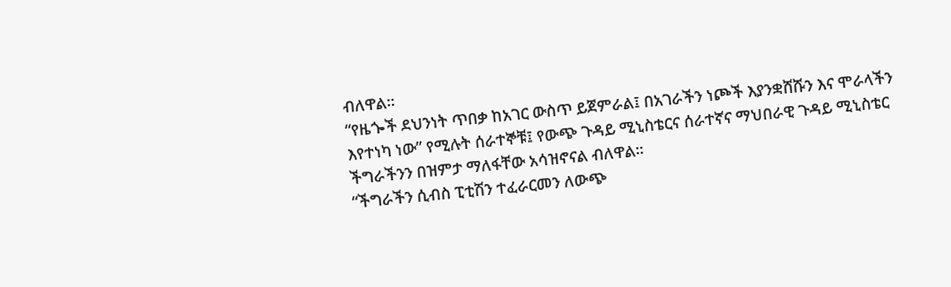ብለዋል፡፡
“የዜጐች ደህንነት ጥበቃ ከአገር ውስጥ ይጀምራል፤ በአገራችን ነጮች እያንቋሸሹን እና ሞራላችን እየተነካ ነው” የሚሉት ሰራተኞቹ፤ የውጭ ጉዳይ ሚኒስቴርና ሰራተኛና ማህበራዊ ጉዳይ ሚኒስቴር ችግራችንን በዝምታ ማለፋቸው አሳዝኖናል ብለዋል፡፡
“ችግራችን ሲብስ ፒቲሽን ተፈራርመን ለውጭ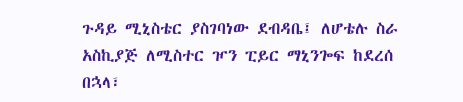ጉዳይ ሚኒስቴር ያስገባነው ደብዳቤ፤ ለሆቴሉ ስራ አስኪያጅ ለሚስተር ዦን ፒይር ማኒንጐፍ ከደረሰ በኋላ፣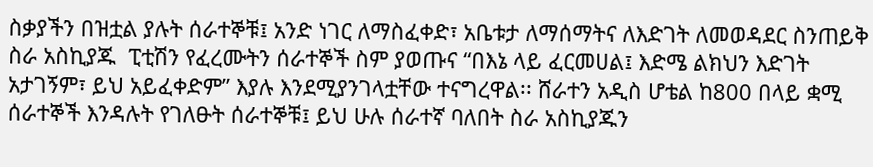ስቃያችን በዝቷል ያሉት ሰራተኞቹ፤ አንድ ነገር ለማስፈቀድ፣ አቤቱታ ለማሰማትና ለእድገት ለመወዳደር ስንጠይቅ ስራ አስኪያጁ  ፒቲሽን የፈረሙትን ሰራተኞች ስም ያወጡና “በእኔ ላይ ፈርመሀል፤ እድሜ ልክህን እድገት አታገኝም፣ ይህ አይፈቀድም” እያሉ እንደሚያንገላቷቸው ተናግረዋል፡፡ ሸራተን አዲስ ሆቴል ከ800 በላይ ቋሚ ሰራተኞች እንዳሉት የገለፁት ሰራተኞቹ፤ ይህ ሁሉ ሰራተኛ ባለበት ስራ አስኪያጁን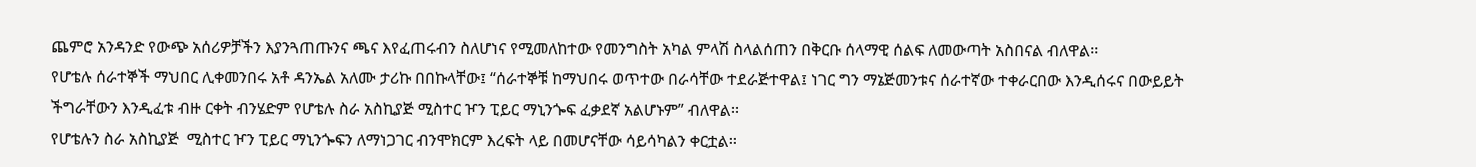ጨምሮ አንዳንድ የውጭ አሰሪዎቻችን እያንጓጠጡንና ጫና እየፈጠሩብን ስለሆነና የሚመለከተው የመንግስት አካል ምላሽ ስላልሰጠን በቅርቡ ሰላማዊ ሰልፍ ለመውጣት አስበናል ብለዋል፡፡
የሆቴሉ ሰራተኞች ማህበር ሊቀመንበሩ አቶ ዳንኤል አለሙ ታሪኩ በበኩላቸው፤ “ሰራተኞቹ ከማህበሩ ወጥተው በራሳቸው ተደራጅተዋል፤ ነገር ግን ማኔጅመንቱና ሰራተኛው ተቀራርበው እንዲሰሩና በውይይት ችግራቸውን እንዲፈቱ ብዙ ርቀት ብንሄድም የሆቴሉ ስራ አስኪያጅ ሚስተር ዦን ፒይር ማኒንጐፍ ፈቃደኛ አልሆኑም” ብለዋል፡፡
የሆቴሉን ስራ አስኪያጅ  ሚስተር ዦን ፒይር ማኒንጐፍን ለማነጋገር ብንሞክርም እረፍት ላይ በመሆናቸው ሳይሳካልን ቀርቷል፡፡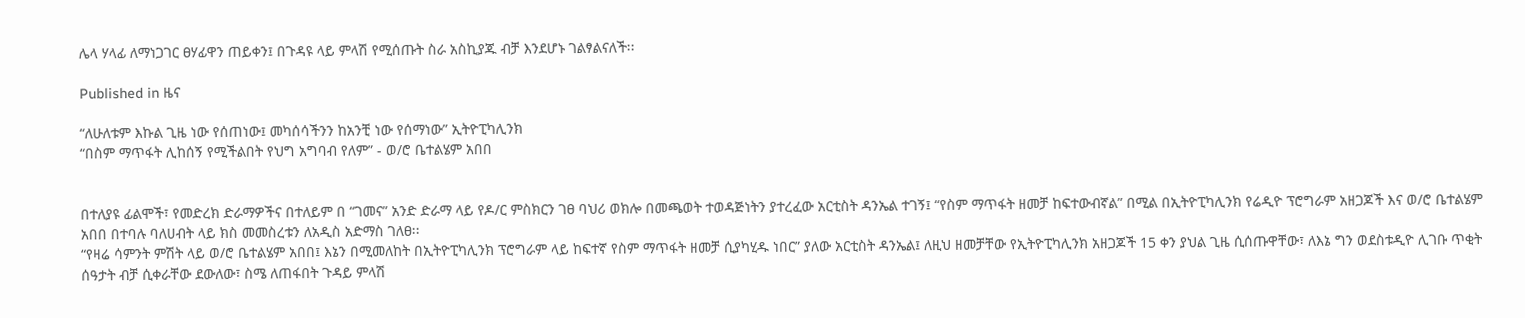ሌላ ሃላፊ ለማነጋገር ፀሃፊዋን ጠይቀን፤ በጉዳዩ ላይ ምላሽ የሚሰጡት ስራ አስኪያጁ ብቻ እንደሆኑ ገልፃልናለች፡፡

Published in ዜና

“ለሁለቱም እኩል ጊዜ ነው የሰጠነው፤ መካሰሳችንን ከአንቺ ነው የሰማነው” ኢትዮፒካሊንክ
“በስም ማጥፋት ሊከሰኝ የሚችልበት የህግ አግባብ የለም” - ወ/ሮ ቤተልሄም አበበ


በተለያዩ ፊልሞች፣ የመድረክ ድራማዎችና በተለይም በ “ገመና” አንድ ድራማ ላይ የዶ/ር ምስክርን ገፀ ባህሪ ወክሎ በመጫወት ተወዳጅነትን ያተረፈው አርቲስት ዳንኤል ተገኝ፤ “የስም ማጥፋት ዘመቻ ከፍተውብኛል” በሚል በኢትዮፒካሊንክ የሬዲዮ ፕሮግራም አዘጋጆች እና ወ/ሮ ቤተልሄም አበበ በተባሉ ባለሀብት ላይ ክስ መመስረቱን ለአዲስ አድማስ ገለፀ፡፡
“የዛሬ ሳምንት ምሽት ላይ ወ/ሮ ቤተልሄም አበበ፤ እኔን በሚመለከት በኢትዮፒካሊንክ ፕሮግራም ላይ ከፍተኛ የስም ማጥፋት ዘመቻ ሲያካሂዱ ነበር” ያለው አርቲስት ዳንኤል፤ ለዚህ ዘመቻቸው የኢትዮፒካሊንክ አዘጋጆች 15 ቀን ያህል ጊዜ ሲሰጡዋቸው፣ ለእኔ ግን ወደስቱዲዮ ሊገቡ ጥቂት ሰዓታት ብቻ ሲቀራቸው ደውለው፣ ስሜ ለጠፋበት ጉዳይ ምላሽ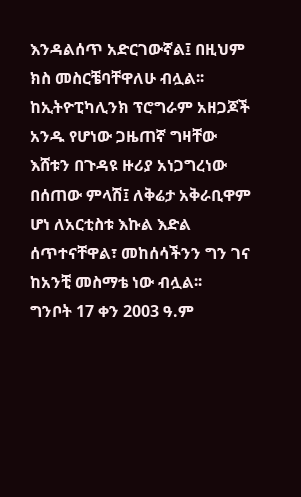እንዳልሰጥ አድርገውኛል፤ በዚህም ክስ መስርቼባቸዋለሁ ብሏል፡፡
ከኢትዮፒካሊንክ ፕሮግራም አዘጋጆች አንዱ የሆነው ጋዜጠኛ ግዛቸው እሸቱን በጉዳዩ ዙሪያ አነጋግረነው በሰጠው ምላሽ፤ ለቅሬታ አቅራቢዋም ሆነ ለአርቲስቱ እኩል እድል ሰጥተናቸዋል፣ መከሰሳችንን ግን ገና ከአንቺ መስማቴ ነው ብሏል፡፡
ግንቦት 17 ቀን 2003 ዓ.ም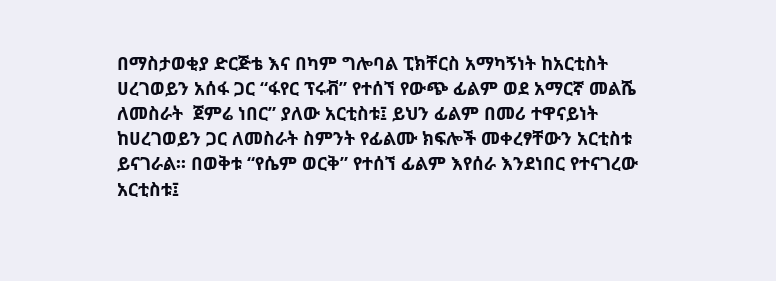በማስታወቂያ ድርጅቴ እና በካም ግሎባል ፒክቸርስ አማካኝነት ከአርቲስት ሀረገወይን አሰፋ ጋር “ፋየር ፕሩቭ” የተሰኘ የውጭ ፊልም ወደ አማርኛ መልሼ ለመስራት  ጀምሬ ነበር” ያለው አርቲስቱ፤ ይህን ፊልም በመሪ ተዋናይነት ከሀረገወይን ጋር ለመስራት ስምንት የፊልሙ ክፍሎች መቀረፃቸውን አርቲስቱ ይናገራል፡፡ በወቅቱ “የሴም ወርቅ” የተሰኘ ፊልም እየሰራ እንደነበር የተናገረው አርቲስቱ፤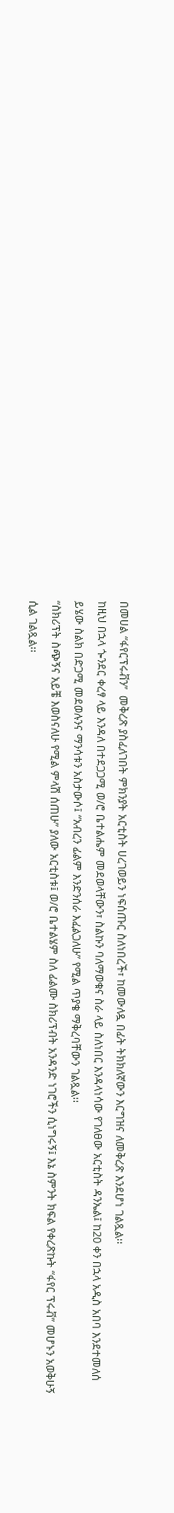በመሀል “ፋየርፕሩቭን”  መቅረጽ ያስፈለገበት ምክንያት አርቲስት ሀረገወይን ነፍሰጡር ስለነበረች፣ ከመውለዷ በፊት ትክክለኛውን እርግዝና ለመቅረጽ እንደሆነ ገልጿል፡፡
ከዚህ በኋላ ጐንደር ቀረፃ ላይ እንዳለ በተደጋጋሚ ወ/ሮ ቤተልሔም መደወላቸውን፣ ስልኩን ባለማወቁና ስራ ላይ ስለነበር እንዳላነሳው የገለፀው አርቲስት ዳንኤል፤ ከ20 ቀን በኋላ አዲስ አበባ እንደተመለሰ ይሄው ስልክ በድጋሚ መደወሉንና ማንሳቱን አስታውሶ፤ “አብረን ፊልም እንድንሰራ እፈልጋለሁ” የሚል ጥያቄ ማቅረባቸውን ገልጿል፡፡
“ስክሪፕት ስጭኝና አይቼ እወስናለሁ የሚል ምላሽ ሰጠሁ” ያለው አርቲስቱ፤ ወ/ሮ ቤተልሄም ስለ ፊልሙ ስክሪፕብት አንዳንድ ነገሮችን ሲነግሩኝ፤ እኔ ስምንት ክፍል የቀረጽኩት “ፋየር ፕሩቭ” መሆኑን አወቅሁኝ ሲል ገልጿል፡፡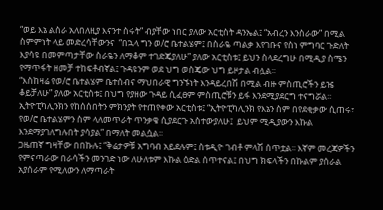“ወይ እኔ ልስራ አለበለዚያ እናንተ ስሩት” ብያቸው ነበር ያለው አርቲስት ዳንኤል፤ “አብረን እንስራው” በሚል ስምምነት ላይ መድረሳቸውንና  “በኋላ ግን ወ/ሮ ቤተልሄም፤ በስራዬ ጣልቃ እየገቡና የስነ ምግባር ጉድለት እያሳዩ በመምጣታቸው ስራዬን ለማቆም ተገድጄያለሁ” ያለው አርቲስቱ፤ ይህን ስላደረግሁ በሚዲያ ስሜን የማጥፋት ዘመቻ ተከፍቶብኛል፤ ጉዳዩንም ወደ ህግ ወስጄው ህግ ይዞታል ብሏል፡፡
“እስከዛሬ የወ/ሮ ቤተልሄም ቤተሰብና ማህበራዊ ግንኙነት እንዳይረበሽ በሚል ብዙ ምስጢሮችን ይዤ ቆይቻለሁ” ያለው አርቲስቱ፤ በህግ የያዘው ጉዳይ ሲፈፀም ምስጢሮቹን ይፋ እንደሚያደርግ ተናግሯል፡፡
ኢትዮፒካሊንክን የከሰሰበትን ምክንያት የተጠየቀው አርቲስቱ፤ “ኢትዮፒካሊንክ የእኔን ስም በየደቂቃው ሲጠሩ፣ የወ/ሮ ቤተልሄምን ስም ላለመጥራት ጥንቃቄ ሲያደርጉ አስተውያለሁ፤  ይህም ሚዲያውን እኩል እንደማያገለግሉበት ያሳያል” በማለት መልሷል፡፡
ጋዜጠኛ ግዛቸው በበኩሉ፤ “ቅሬታዎቹ አግባብ አይደሉም፤ ስቱዲዮ ገብቶ ምላሽ ሰጥቷል፡፡ እኛም መረጃዎችን የምናጣራው በራሳችን መንገድ ነው ለሁለቱም እኩል ዕድል ሰጥተናል፤ በህግ ክፍላችን በኩልም ያሰራል አያሰራም የሚለውን ለማጣራት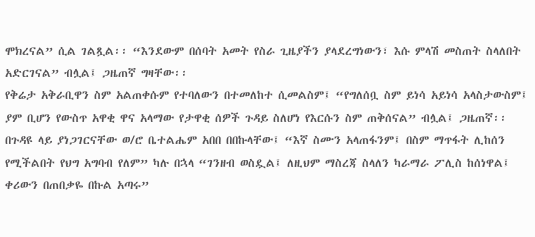ሞክረናል” ሲል ገልጿል፡፡ “እንደውም በሰባት አመት የስራ ጊዜያችን ያላደረግነውን፣ እሱ ምላሽ መስጠት ስላለበት አድርገናል” ብሏል፤ ጋዜጠኛ ግዛቸው፡፡
የቅሬታ አቅራቢዋን ስም አልጠቀሱም የተባለውን በተመለከተ ሲመልስም፤ “የግለሰቧ ስም ይነሳ አይነሳ አላስታውስም፤ ያም ቢሆን የውስጥ አዋቂ ዋና አላማው የታዋቂ ሰዎች ጉዳይ ስለሆነ የእርሱን ስም ጠቅሰናል” ብሏል፤ ጋዜጠኛ፡፡
በጉዳዩ ላይ ያነጋገርናቸው ወ/ሮ ቤተልሔም አበበ በበኩላቸው፤ “እኛ ስሙን አላጠፋንም፤ በስም ማጥፋት ሊከሰን የሚችልበት የህግ አግባብ የለም” ካሉ በኋላ “ገንዘብ ወስዷል፤ ለዚህም ማስረጃ ስላለን ካራማራ ፖሊስ ከሰነዋል፤ ቀሪውን በጠበቃዬ በኩል አጣሩ”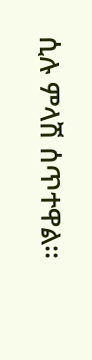ሲሉ ምላሽ ሰጥተዋል፡፡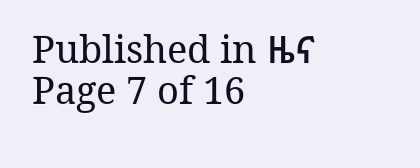Published in ዜና
Page 7 of 16